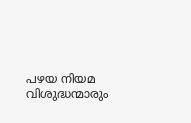പഴയ നിയമ വിശുദ്ധന്മാരും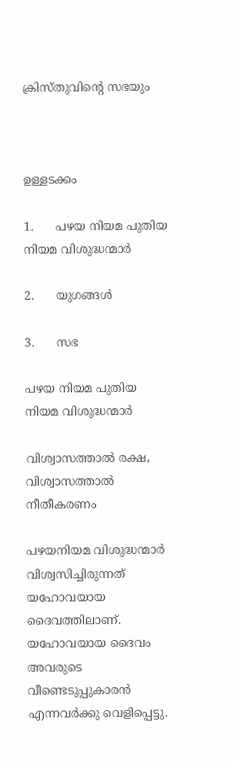ക്രിസ്തുവിന്‍റെ സഭയും



ഉള്ളടക്കം

1.      പഴയ നിയമ പുതിയ നിയമ വിശുദ്ധന്മാർ

2.      യുഗങ്ങൾ

3.      സഭ

പഴയ നിയമ പുതിയ നിയമ വിശുദ്ധന്മാർ

വിശ്വാസത്താൽ രക്ഷ, വിശ്വാസത്താൽ നീതീകരണം

പഴയനിയമ വിശുദ്ധന്മാർ വിശ്വസിച്ചിരുന്നത് യഹോവയായ ദൈവത്തിലാണ്. യഹോവയായ ദൈവം അവരുടെ വീണ്ടെടുപ്പുകാരൻ എന്നവർക്കു വെളിപ്പെട്ടു.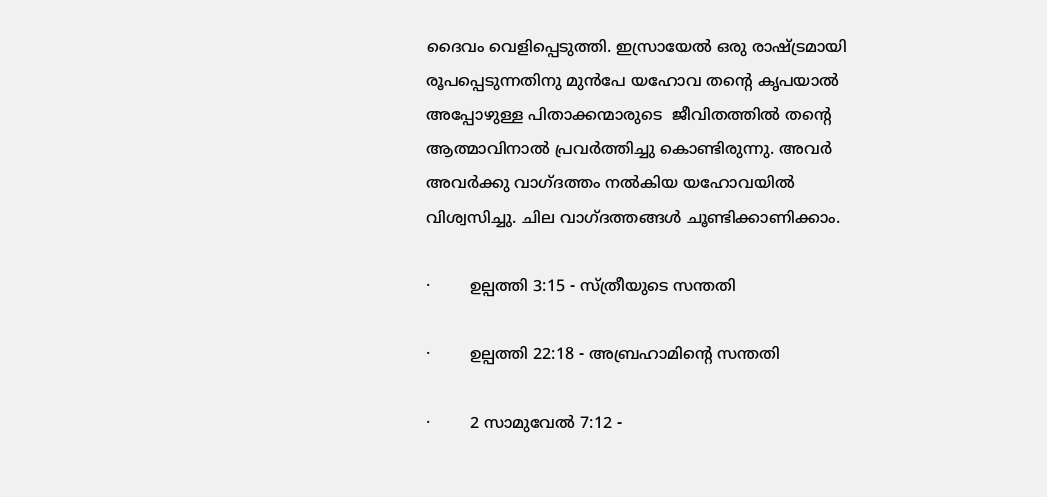ദൈവം വെളിപ്പെടുത്തി. ഇസ്രായേൽ ഒരു രാഷ്ട്രമായി രൂപപ്പെടുന്നതിനു മുൻപേ യഹോവ തന്‍റെ കൃപയാൽ അപ്പോഴുള്ള പിതാക്കന്മാരുടെ  ജീവിതത്തിൽ തന്‍റെ ആത്മാവിനാൽ പ്രവർത്തിച്ചു കൊണ്ടിരുന്നു. അവർ അവർക്കു വാഗ്‌ദത്തം നൽകിയ യഹോവയിൽ വിശ്വസിച്ചു. ചില വാഗ്‌ദത്തങ്ങൾ ചൂണ്ടിക്കാണിക്കാം.

·        ഉല്പത്തി 3:15 - സ്ത്രീയുടെ സന്തതി

·        ഉല്പത്തി 22:18 - അബ്രഹാമിന്‍റെ സന്തതി

·        2 സാമുവേൽ 7:12 -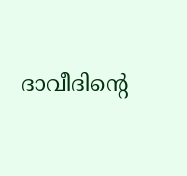ദാവീദിന്‍റെ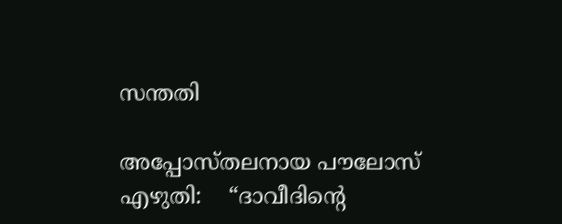സന്തതി

അപ്പോസ്തലനായ പൗലോസ് എഴുതി:    “ദാവീദിന്‍റെ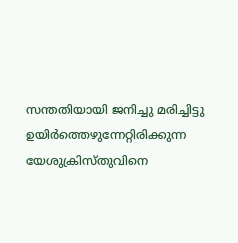സന്തതിയായി ജനിച്ചു മരിച്ചിട്ടു ഉയിർത്തെഴുന്നേറ്റിരിക്കുന്ന യേശുക്രിസ്തുവിനെ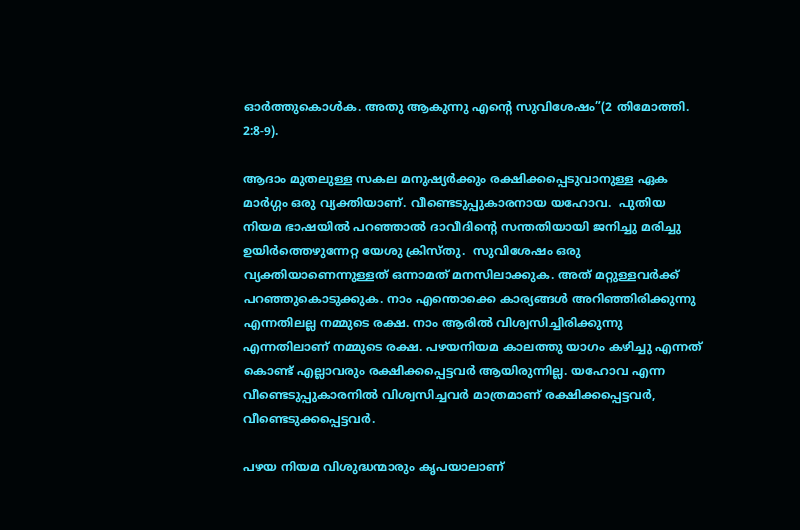ഓർത്തുകൊൾക. അതു ആകുന്നു എന്‍റെ സുവിശേഷം”(2 തിമോത്തി. 2:8-9).

ആദാം മുതലുള്ള സകല മനുഷ്യർക്കും രക്ഷിക്കപ്പെടുവാനുള്ള ഏക മാർഗ്ഗം ഒരു വ്യക്തിയാണ്. വീണ്ടെടുപ്പുകാരനായ യഹോവ.  പുതിയ നിയമ ഭാഷയിൽ പറഞ്ഞാൽ ദാവീദിന്‍റെ സന്തതിയായി ജനിച്ചു മരിച്ചു ഉയിർത്തെഴുന്നേറ്റ യേശു ക്രിസ്തു.  സുവിശേഷം ഒരു വ്യക്തിയാണെന്നുള്ളത് ഒന്നാമത് മനസിലാക്കുക. അത് മറ്റുള്ളവർക്ക് പറഞ്ഞുകൊടുക്കുക. നാം എന്തൊക്കെ കാര്യങ്ങൾ അറിഞ്ഞിരിക്കുന്നു എന്നതിലല്ല നമ്മുടെ രക്ഷ. നാം ആരിൽ വിശ്വസിച്ചിരിക്കുന്നു എന്നതിലാണ് നമ്മുടെ രക്ഷ. പഴയനിയമ കാലത്തു യാഗം കഴിച്ചു എന്നത് കൊണ്ട് എല്ലാവരും രക്ഷിക്കപ്പെട്ടവർ ആയിരുന്നില്ല. യഹോവ എന്ന വീണ്ടെടുപ്പുകാരനിൽ വിശ്വസിച്ചവർ മാത്രമാണ് രക്ഷിക്കപ്പെട്ടവർ, വീണ്ടെടുക്കപ്പെട്ടവർ.

പഴയ നിയമ വിശുദ്ധന്മാരും കൃപയാലാണ്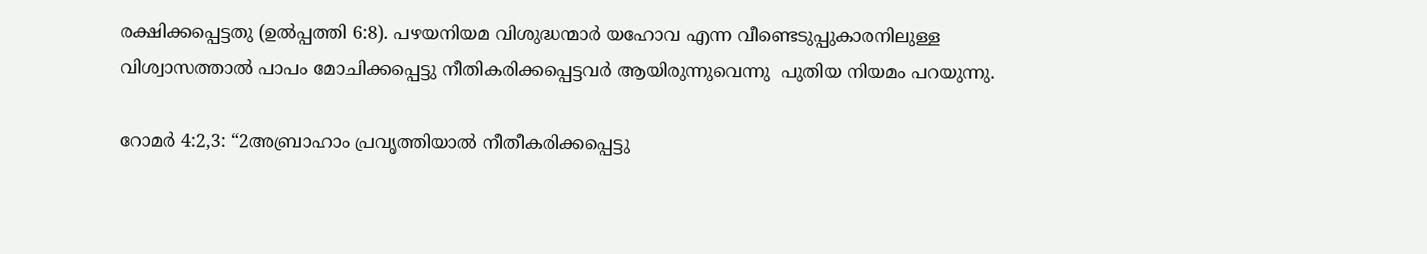രക്ഷിക്കപ്പെട്ടതു (ഉൽപ്പത്തി 6:8). പഴയനിയമ വിശുദ്ധന്മാർ യഹോവ എന്ന വീണ്ടെടുപ്പുകാരനിലുള്ള വിശ്വാസത്താൽ പാപം മോചിക്കപ്പെട്ടു നീതികരിക്കപ്പെട്ടവർ ആയിരുന്നുവെന്നു  പുതിയ നിയമം പറയുന്നു.

റോമർ 4:2,3: “2അബ്രാഹാം പ്രവൃത്തിയാൽ നീതീകരിക്കപ്പെട്ടു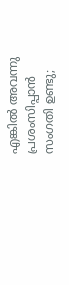എങ്കിൽ അവന്നു പ്രശംസിപ്പാൻ സംഗതി ഉണ്ടു;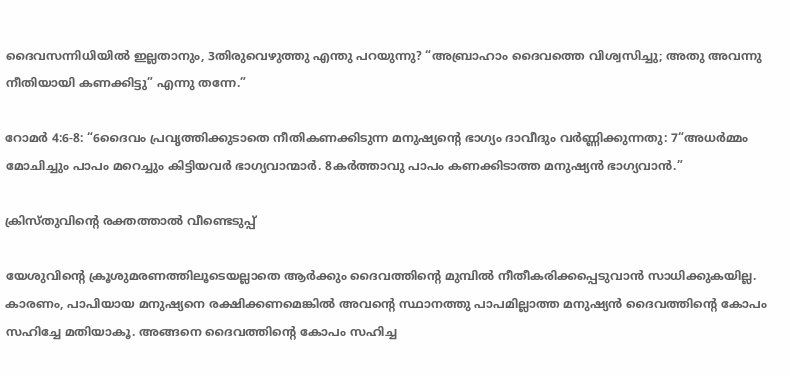ദൈവസന്നിധിയിൽ ഇല്ലതാനും, 3തിരുവെഴുത്തു എന്തു പറയുന്നു? “അബ്രാഹാം ദൈവത്തെ വിശ്വസിച്ചു; അതു അവന്നു നീതിയായി കണക്കിട്ടു” എന്നു തന്നേ.”

റോമർ 4:6-8: “6ദൈവം പ്രവൃത്തിക്കുടാതെ നീതികണക്കിടുന്ന മനുഷ്യന്‍റെ ഭാഗ്യം ദാവീദും വർണ്ണിക്കുന്നതു: 7“അധർമ്മം മോചിച്ചും പാപം മറെച്ചും കിട്ടിയവർ ഭാഗ്യവാന്മാർ. 8കർത്താവു പാപം കണക്കിടാത്ത മനുഷ്യൻ ഭാഗ്യവാൻ.”

ക്രിസ്തുവിന്‍റെ രക്തത്താൽ വീണ്ടെടുപ്പ്

യേശുവിന്‍റെ ക്രൂശുമരണത്തിലൂടെയല്ലാതെ ആർക്കും ദൈവത്തിന്‍റെ മുമ്പിൽ നീതീകരിക്കപ്പെടുവാൻ സാധിക്കുകയില്ല. കാരണം, പാപിയായ മനുഷ്യനെ രക്ഷിക്കണമെങ്കിൽ അവന്‍റെ സ്ഥാനത്തു പാപമില്ലാത്ത മനുഷ്യൻ ദൈവത്തിന്‍റെ കോപം സഹിച്ചേ മതിയാകൂ. അങ്ങനെ ദൈവത്തിന്‍റെ കോപം സഹിച്ച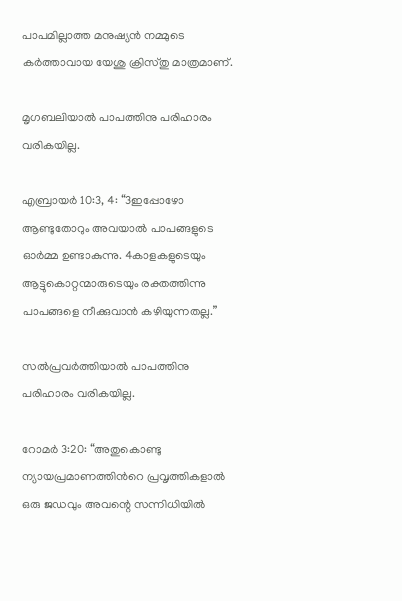പാപമില്ലാത്ത മനുഷ്യൻ നമ്മുടെ കർത്താവായ യേശു ക്രിസ്തു മാത്രമാണ്.

മൃഗബലിയാൽ പാപത്തിനു പരിഹാരം വരികയില്ല.

എബ്രായർ 10:3, 4: “3ഇപ്പോഴോ ആണ്ടുതോറും അവയാൽ പാപങ്ങളുടെ ഓർമ്മ ഉണ്ടാകുന്നു. 4കാളകളുടെയും ആട്ടുകൊറ്റന്മാരുടെയും രക്തത്തിന്നു പാപങ്ങളെ നീക്കുവാൻ കഴിയുന്നതല്ല.”

സൽപ്രവർത്തിയാൽ പാപത്തിനു പരിഹാരം വരികയില്ല.

റോമർ 3:20: “അതുകൊണ്ടു ന്യായപ്രമാണത്തിന്‍റെ പ്രവൃത്തികളാൽ ഒരു ജഡവും അവന്റെ സന്നിധിയിൽ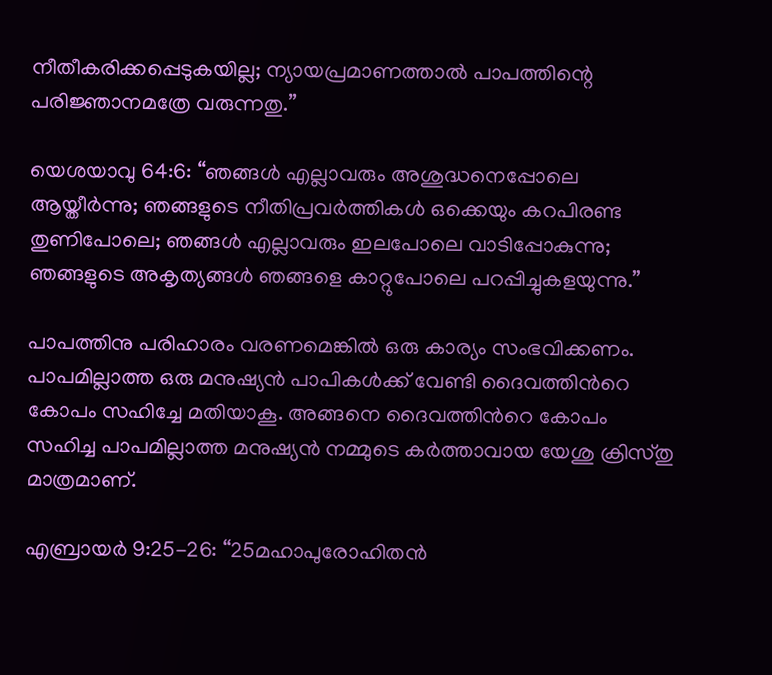നീതീകരിക്കപ്പെടുകയില്ല; ന്യായപ്രമാണത്താൽ പാപത്തിന്റെ പരിജ്ഞാനമത്രേ വരുന്നതു.”

യെശയാവു 64:6: “ഞങ്ങൾ എല്ലാവരും അശുദ്ധനെപ്പോലെ ആയ്തീർ‍ന്നു; ഞങ്ങളുടെ നീതിപ്രവർ‍ത്തികൾ ഒക്കെയും കറപിരണ്ട തുണിപോലെ; ഞങ്ങൾ എല്ലാവരും ഇലപോലെ വാടിപ്പോകുന്നു; ഞങ്ങളുടെ അകൃത്യങ്ങൾ ഞങ്ങളെ കാറ്റുപോലെ പറപ്പിച്ചുകളയുന്നു.”

പാപത്തിനു പരിഹാരം വരണമെങ്കിൽ ഒരു കാര്യം സംഭവിക്കണം. പാപമില്ലാത്ത ഒരു മനുഷ്യൻ പാപികൾക്ക് വേണ്ടി ദൈവത്തിന്‍റെ കോപം സഹിച്ചേ മതിയാകൂ. അങ്ങനെ ദൈവത്തിന്‍റെ കോപം സഹിച്ച പാപമില്ലാത്ത മനുഷ്യൻ നമ്മുടെ കർത്താവായ യേശു ക്രിസ്തു മാത്രമാണ്.

എബ്രായർ 9:25-26: “25മഹാപുരോഹിതൻ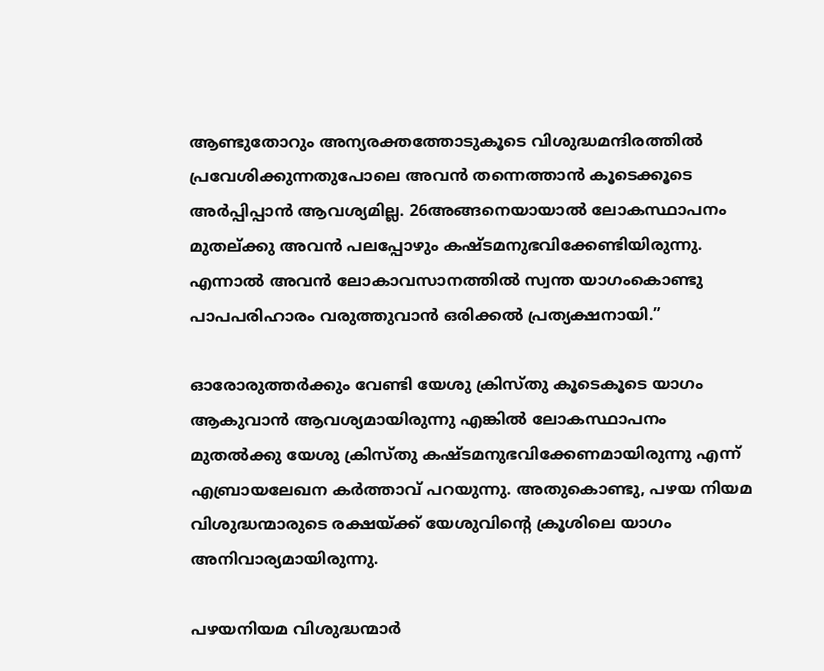ആണ്ടുതോറും അന്യരക്തത്തോടുകൂടെ വിശുദ്ധമന്ദിരത്തിൽ പ്രവേശിക്കുന്നതുപോലെ അവൻ തന്നെത്താൻ കൂടെക്കൂടെ അർപ്പിപ്പാൻ ആവശ്യമില്ല. 26അങ്ങനെയായാൽ ലോകസ്ഥാപനം മുതല്ക്കു അവൻ പലപ്പോഴും കഷ്ടമനുഭവിക്കേണ്ടിയിരുന്നു. എന്നാൽ അവൻ ലോകാവസാനത്തിൽ സ്വന്ത യാഗംകൊണ്ടു പാപപരിഹാരം വരുത്തുവാൻ ഒരിക്കൽ പ്രത്യക്ഷനായി.”

ഓരോരുത്തർക്കും വേണ്ടി യേശു ക്രിസ്തു കൂടെകൂടെ യാഗം ആകുവാൻ ആവശ്യമായിരുന്നു എങ്കിൽ ലോകസ്ഥാപനം മുതൽക്കു യേശു ക്രിസ്തു കഷ്ടമനുഭവിക്കേണമായിരുന്നു എന്ന് എബ്രായലേഖന കർത്താവ് പറയുന്നു. അതുകൊണ്ടു, പഴയ നിയമ വിശുദ്ധന്മാരുടെ രക്ഷയ്ക്ക് യേശുവിന്‍റെ ക്രൂശിലെ യാഗം അനിവാര്യമായിരുന്നു.

പഴയനിയമ വിശുദ്ധന്മാർ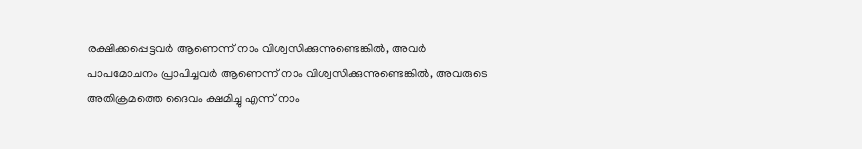രക്ഷിക്കപ്പെട്ടവർ ആണെന്ന് നാം വിശ്വസിക്കുന്നുണ്ടെങ്കിൽ, അവർ പാപമോചനം പ്രാപിച്ചവർ ആണെന്ന് നാം വിശ്വസിക്കുന്നുണ്ടെങ്കിൽ, അവരുടെ അതിക്രമത്തെ ദൈവം ക്ഷമിച്ചു എന്ന് നാം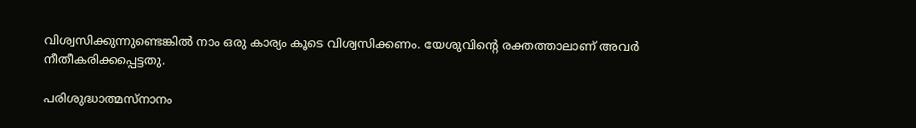വിശ്വസിക്കുന്നുണ്ടെങ്കിൽ നാം ഒരു കാര്യം കൂടെ വിശ്വസിക്കണം. യേശുവിന്‍റെ രക്തത്താലാണ് അവർ നീതീകരിക്കപ്പെട്ടതു.

പരിശുദ്ധാത്മസ്നാനം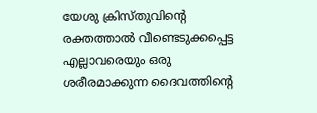യേശു ക്രിസ്തുവിന്‍റെ രക്തത്താൽ വീണ്ടെടുക്കപ്പെട്ട എല്ലാവരെയും ഒരു ശരീരമാക്കുന്ന ദൈവത്തിന്‍റെ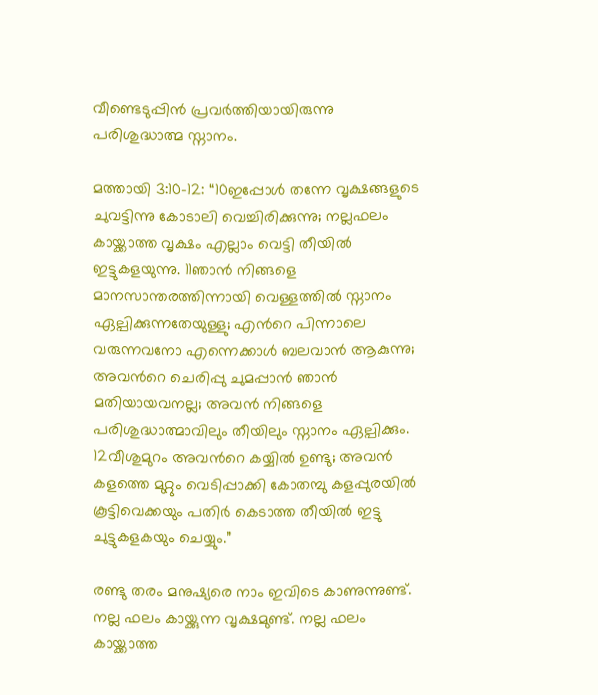വീണ്ടെടുപ്പിൻ പ്രവർത്തിയായിരുന്നു പരിശുദ്ധാത്മ സ്നാനം.

മത്തായി 3:10-12: “10ഇപ്പോൾ തന്നേ വൃക്ഷങ്ങളുടെ ചുവട്ടിന്നു കോടാലി വെച്ചിരിക്കുന്നു; നല്ലഫലം കായ്ക്കാത്ത വൃക്ഷം എല്ലാം വെട്ടി തീയിൽ ഇട്ടുകളയുന്നു. 11ഞാൻ നിങ്ങളെ മാനസാന്തരത്തിന്നായി വെള്ളത്തിൽ സ്നാനം ഏല്പിക്കുന്നതേയുള്ളു; എന്‍റെ പിന്നാലെ വരുന്നവനോ എന്നെക്കാൾ ബലവാൻ ആകുന്നു; അവന്‍റെ ചെരിപ്പു ചുമപ്പാൻ ഞാൻ മതിയായവനല്ല; അവൻ നിങ്ങളെ പരിശുദ്ധാത്മാവിലും തീയിലും സ്നാനം ഏല്പിക്കും. 12വീശുമുറം അവന്‍റെ കയ്യിൽ ഉണ്ടു; അവൻ കളത്തെ മുറ്റും വെടിപ്പാക്കി കോതമ്പു കളപ്പുരയിൽ കൂട്ടിവെക്കയും പതിർ കെടാത്ത തീയിൽ ഇട്ടു ചുട്ടുകളകയും ചെയ്യും.”

രണ്ടു തരം മനുഷ്യരെ നാം ഇവിടെ കാണുന്നുണ്ട്.  നല്ല ഫലം കായ്ക്കുന്ന വൃക്ഷമുണ്ട്. നല്ല ഫലം കായ്ക്കാത്ത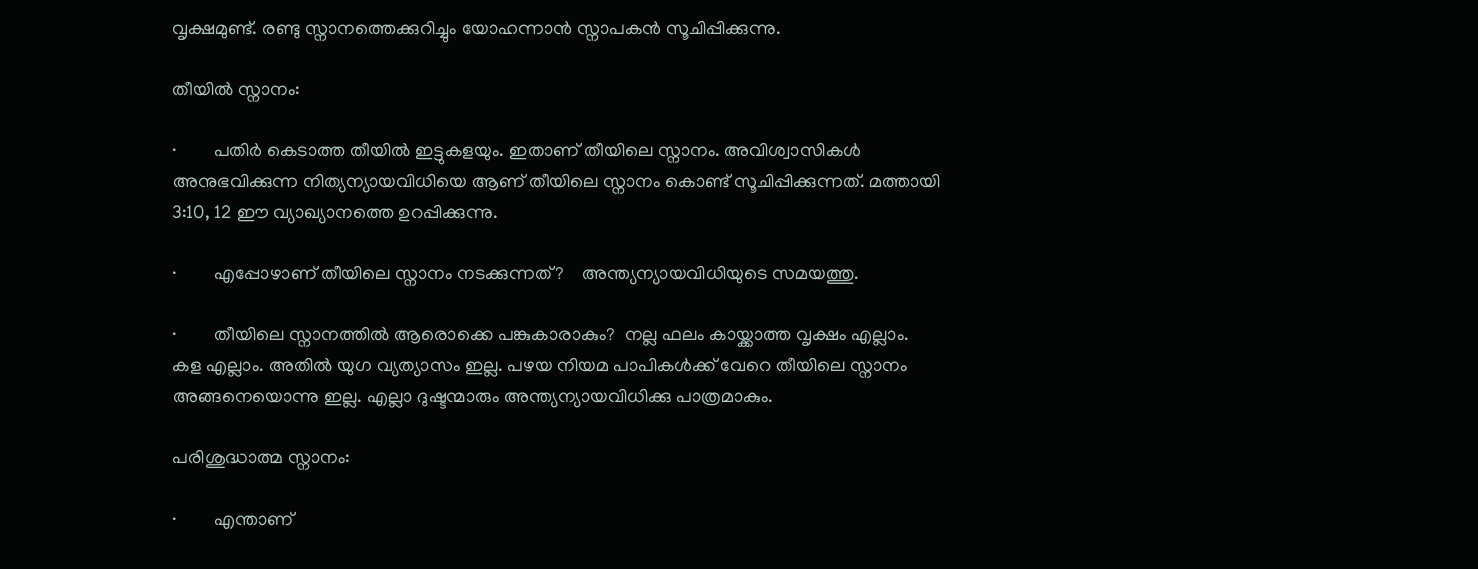വൃക്ഷമുണ്ട്. രണ്ടു സ്നാനത്തെക്കുറിച്ചും യോഹന്നാൻ സ്നാപകൻ സൂചിപ്പിക്കുന്നു.

തീയിൽ സ്നാനം:

·        പതിർ കെടാത്ത തീയിൽ ഇട്ടുകളയും. ഇതാണ് തീയിലെ സ്നാനം. അവിശ്വാസികൾ അനുഭവിക്കുന്ന നിത്യന്യായവിധിയെ ആണ് തീയിലെ സ്നാനം കൊണ്ട് സൂചിപ്പിക്കുന്നത്. മത്തായി 3:10, 12 ഈ വ്യാഖ്യാനത്തെ ഉറപ്പിക്കുന്നു.

·        എപ്പോഴാണ് തീയിലെ സ്നാനം നടക്കുന്നത്?    അന്ത്യന്യായവിധിയുടെ സമയത്തു.

·        തീയിലെ സ്നാനത്തിൽ ആരൊക്കെ പങ്കുകാരാകും?  നല്ല ഫലം കായ്ക്കാത്ത വൃക്ഷം എല്ലാം. കള എല്ലാം. അതിൽ യുഗ വ്യത്യാസം ഇല്ല. പഴയ നിയമ പാപികൾക്ക് വേറെ തീയിലെ സ്നാനം അങ്ങനെയൊന്നു ഇല്ല. എല്ലാ ദുഷ്ടന്മാരും അന്ത്യന്യായവിധിക്കു പാത്രമാകും.

പരിശുദ്ധാത്മ സ്നാനം:

·        എന്താണ്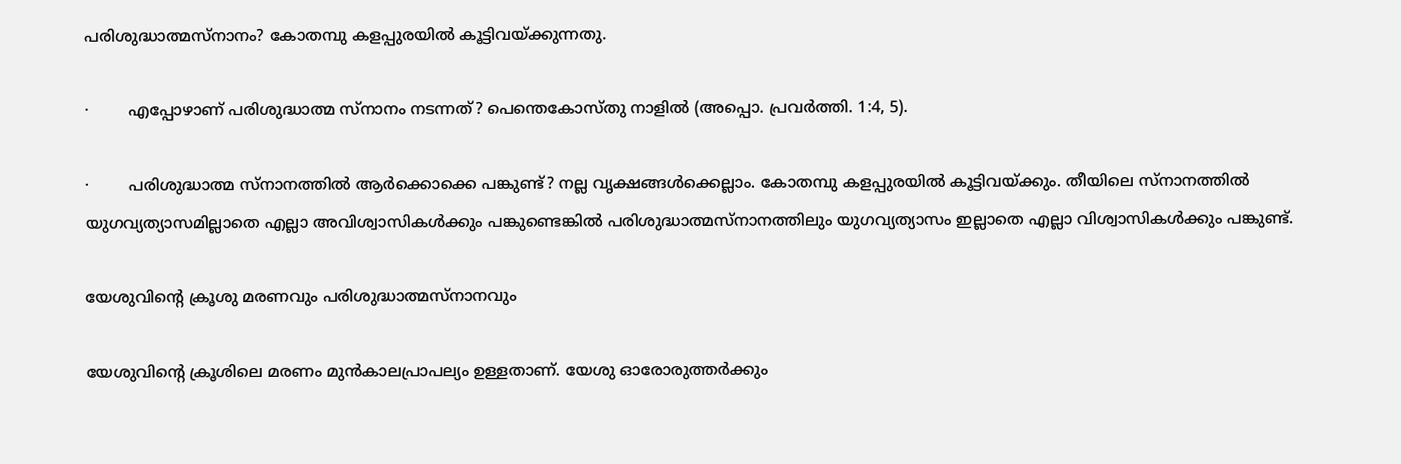പരിശുദ്ധാത്മസ്നാനം? കോതമ്പു കളപ്പുരയിൽ കൂട്ടിവയ്ക്കുന്നതു.

·        എപ്പോഴാണ് പരിശുദ്ധാത്മ സ്നാനം നടന്നത്? പെന്തെകോസ്തു നാളിൽ (അപ്പൊ. പ്രവർത്തി. 1:4, 5).

·        പരിശുദ്ധാത്മ സ്നാനത്തിൽ ആർക്കൊക്കെ പങ്കുണ്ട്? നല്ല വൃക്ഷങ്ങൾക്കെല്ലാം. കോതമ്പു കളപ്പുരയിൽ കൂട്ടിവയ്ക്കും. തീയിലെ സ്നാനത്തിൽ യുഗവ്യത്യാസമില്ലാതെ എല്ലാ അവിശ്വാസികൾക്കും പങ്കുണ്ടെങ്കിൽ പരിശുദ്ധാത്മസ്നാനത്തിലും യുഗവ്യത്യാസം ഇല്ലാതെ എല്ലാ വിശ്വാസികൾക്കും പങ്കുണ്ട്.

യേശുവിന്‍റെ ക്രൂശു മരണവും പരിശുദ്ധാത്മസ്നാനവും

യേശുവിന്‍റെ ക്രൂശിലെ മരണം മുൻകാലപ്രാപല്യം ഉള്ളതാണ്. യേശു ഓരോരുത്തർക്കും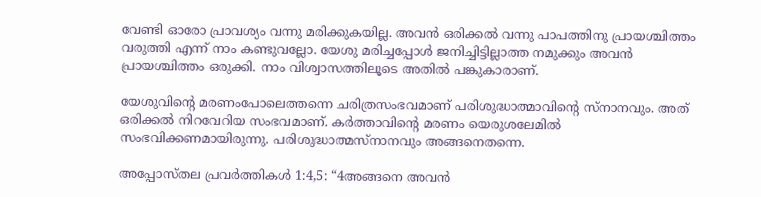വേണ്ടി ഓരോ പ്രാവശ്യം വന്നു മരിക്കുകയില്ല. അവൻ ഒരിക്കൽ വന്നു പാപത്തിനു പ്രായശ്ചിത്തം വരുത്തി എന്ന് നാം കണ്ടുവല്ലോ. യേശു മരിച്ചപ്പോൾ ജനിച്ചിട്ടില്ലാത്ത നമുക്കും അവൻ പ്രായശ്ചിത്തം ഒരുക്കി. നാം വിശ്വാസത്തിലൂടെ അതിൽ പങ്കുകാരാണ്.

യേശുവിന്‍റെ മരണംപോലെത്തന്നെ ചരിത്രസംഭവമാണ് പരിശുദ്ധാത്മാവിന്‍റെ സ്നാനവും. അത് ഒരിക്കൽ നിറവേറിയ സംഭവമാണ്. കർത്താവിന്‍റെ മരണം യെരുശലേമിൽ സംഭവിക്കണമായിരുന്നു. പരിശുദ്ധാത്മസ്നാനവും അങ്ങനെതന്നെ.

അപ്പോസ്തല പ്രവർത്തികൾ 1:4,5: “4അങ്ങനെ അവൻ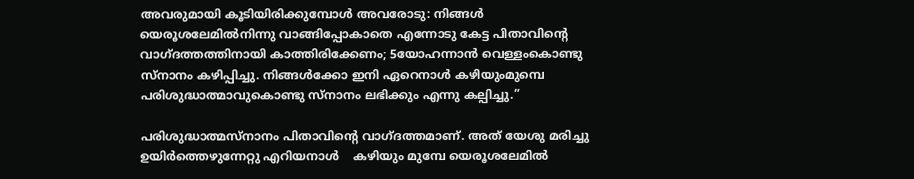അവരുമായി കൂടിയിരിക്കുമ്പോൾ അവരോടു: നിങ്ങൾ യെരൂശലേമിൽനിന്നു വാങ്ങിപ്പോകാതെ എന്നോടു കേട്ട പിതാവിന്‍റെ വാഗ്ദത്തത്തിനായി കാത്തിരിക്കേണം; 5യോഹന്നാൻ വെള്ളംകൊണ്ടു സ്നാനം കഴിപ്പിച്ചു. നിങ്ങൾക്കോ ഇനി ഏറെനാൾ കഴിയുംമുമ്പെ പരിശുദ്ധാത്മാവുകൊണ്ടു സ്നാനം ലഭിക്കും എന്നു കല്പിച്ചു.”

പരിശുദ്ധാത്മസ്നാനം പിതാവിന്‍റെ വാഗ്‌ദത്തമാണ്. അത് യേശു മരിച്ചു ഉയിർത്തെഴുന്നേറ്റു എറിയനാൾ    കഴിയും മുമ്പേ യെരൂശലേമിൽ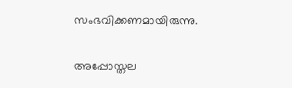സംഭവിക്കണമായിരുന്നു.

അപ്പോസ്തല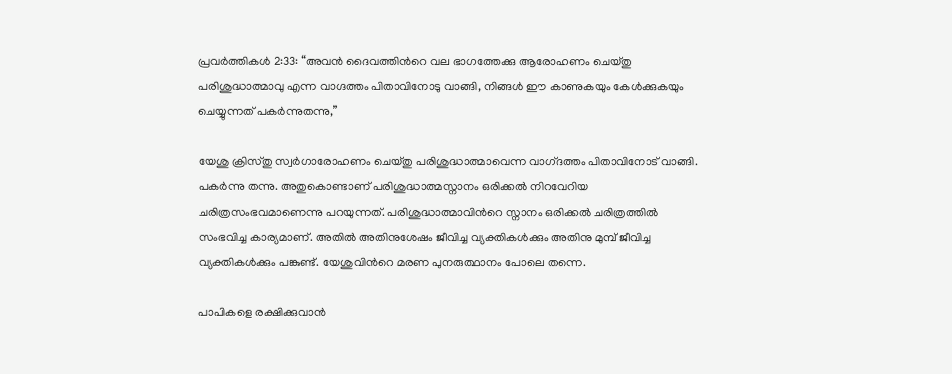പ്രവർത്തികൾ 2:33: “അവൻ ദൈവത്തിന്‍റെ വല ഭാഗത്തേക്കു ആരോഹണം ചെയ്തു പരിശുദ്ധാത്മാവു എന്ന വാഗ്ദത്തം പിതാവിനോടു വാങ്ങി, നിങ്ങൾ ഈ കാണുകയും കേൾക്കുകയും ചെയ്യുന്നത് പകർന്നുതന്നു,”

യേശു ക്രിസ്തു സ്വർഗാരോഹണം ചെയ്തു പരിശുദ്ധാത്മാവെന്ന വാഗ്‌ദത്തം പിതാവിനോട് വാങ്ങി. പകർന്നു തന്നു. അതുകൊണ്ടാണ് പരിശുദ്ധാത്മസ്നാനം ഒരിക്കൽ നിറവേറിയ ചരിത്രസംഭവമാണെന്നു പറയുന്നത്. പരിശുദ്ധാത്മാവിന്‍റെ സ്നാനം ഒരിക്കൽ ചരിത്രത്തിൽ സംഭവിച്ച കാര്യമാണ്. അതിൽ അതിനുശേഷം ജീവിച്ച വ്യക്തികൾക്കും അതിനു മുമ്പ് ജീവിച്ച വ്യക്തികൾക്കും പങ്കുണ്ട്. യേശുവിന്‍റെ മരണ പുനരുത്ഥാനം പോലെ തന്നെ.

പാപികളെ രക്ഷിക്കുവാൻ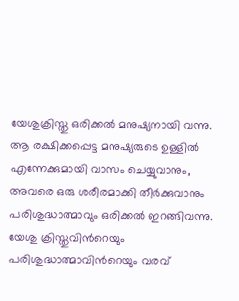യേശുക്രിസ്തു ഒരിക്കൽ മനുഷ്യനായി വന്നു. ആ രക്ഷിക്കപ്പെട്ട മനുഷ്യരുടെ ഉള്ളിൽ എന്നേക്കുമായി വാസം ചെയ്യുവാനും, അവരെ ഒരു ശരീരമാക്കി തീർക്കുവാനും പരിശുദ്ധാത്മാവും ഒരിക്കൽ ഇറങ്ങിവന്നു. യേശു ക്രിസ്തുവിന്‍റെയും പരിശുദ്ധാത്മാവിന്‍റെയും വരവ്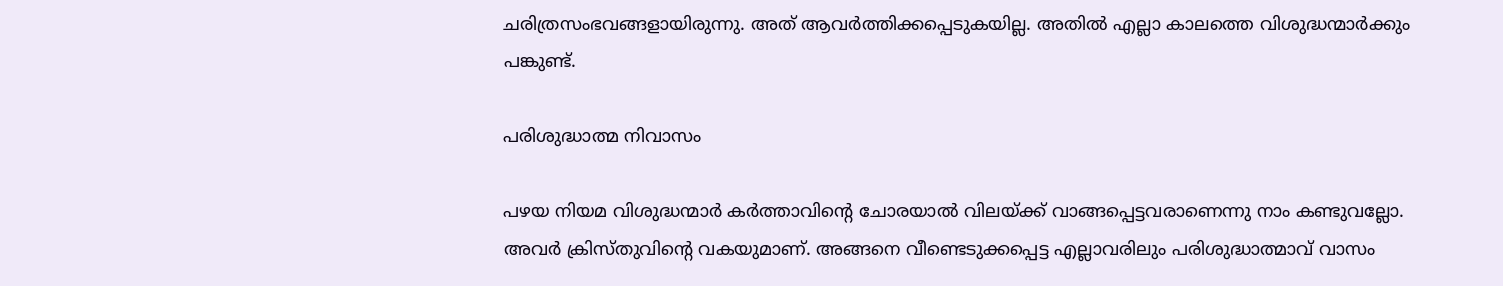ചരിത്രസംഭവങ്ങളായിരുന്നു. അത് ആവർത്തിക്കപ്പെടുകയില്ല. അതിൽ എല്ലാ കാലത്തെ വിശുദ്ധന്മാർക്കും പങ്കുണ്ട്.

പരിശുദ്ധാത്മ നിവാസം

പഴയ നിയമ വിശുദ്ധന്മാർ കർത്താവിന്‍റെ ചോരയാൽ വിലയ്ക്ക് വാങ്ങപ്പെട്ടവരാണെന്നു നാം കണ്ടുവല്ലോ. അവർ ക്രിസ്തുവിന്‍റെ വകയുമാണ്. അങ്ങനെ വീണ്ടെടുക്കപ്പെട്ട എല്ലാവരിലും പരിശുദ്ധാത്മാവ് വാസം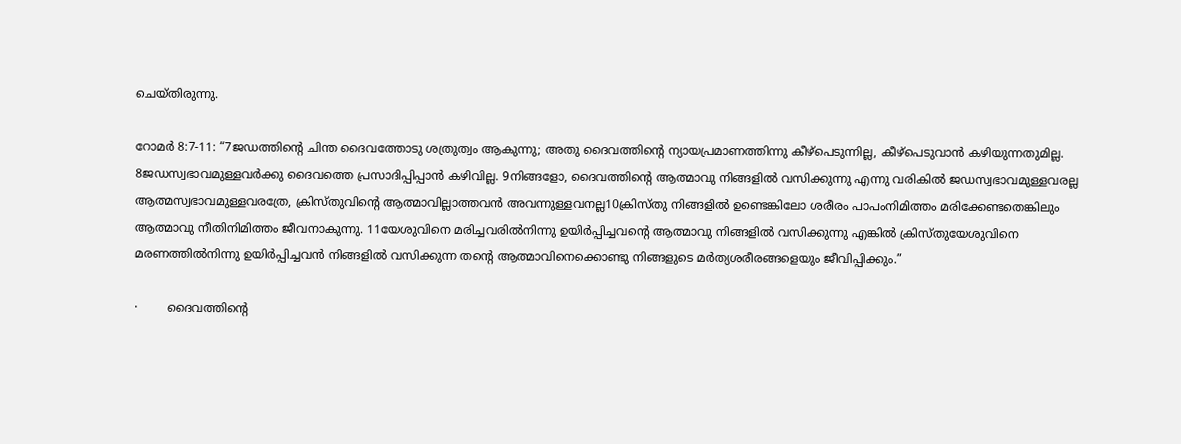ചെയ്തിരുന്നു.

റോമർ 8:7-11: “7ജഡത്തിന്‍റെ ചിന്ത ദൈവത്തോടു ശത്രുത്വം ആകുന്നു; അതു ദൈവത്തിന്‍റെ ന്യായപ്രമാണത്തിന്നു കീഴ്പെടുന്നില്ല, കീഴ്പെടുവാൻ കഴിയുന്നതുമില്ല. 8ജഡസ്വഭാവമുള്ളവർക്കു ദൈവത്തെ പ്രസാദിപ്പിപ്പാൻ കഴിവില്ല. 9നിങ്ങളോ, ദൈവത്തിന്‍റെ ആത്മാവു നിങ്ങളിൽ വസിക്കുന്നു എന്നു വരികിൽ ജഡസ്വഭാവമുള്ളവരല്ല ആത്മസ്വഭാവമുള്ളവരത്രേ, ക്രിസ്തുവിന്‍റെ ആത്മാവില്ലാത്തവൻ അവന്നുള്ളവനല്ല10ക്രിസ്തു നിങ്ങളിൽ ഉണ്ടെങ്കിലോ ശരീരം പാപംനിമിത്തം മരിക്കേണ്ടതെങ്കിലും ആത്മാവു നീതിനിമിത്തം ജീവനാകുന്നു. 11യേശുവിനെ മരിച്ചവരിൽനിന്നു ഉയിർപ്പിച്ചവന്‍റെ ആത്മാവു നിങ്ങളിൽ വസിക്കുന്നു എങ്കിൽ ക്രിസ്തുയേശുവിനെ മരണത്തിൽനിന്നു ഉയിർപ്പിച്ചവൻ നിങ്ങളിൽ വസിക്കുന്ന തന്‍റെ ആത്മാവിനെക്കൊണ്ടു നിങ്ങളുടെ മർത്യശരീരങ്ങളെയും ജീവിപ്പിക്കും.”

·        ദൈവത്തിന്‍റെ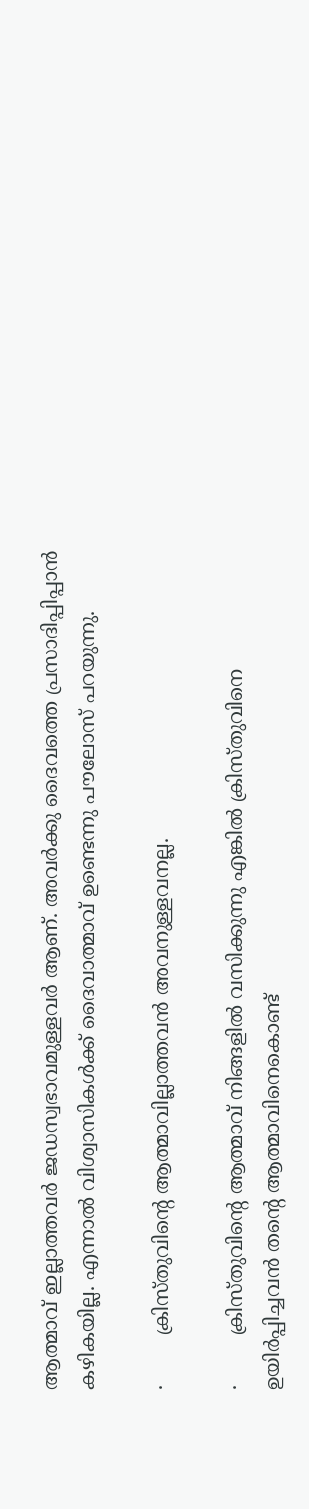ആത്മാവ് ഇല്ലാത്തവർ ജഡസ്വഭാവമുള്ളവർ ആണ്. അവർക്കു ദൈവത്തെ പ്രസാദിപ്പിപ്പാൻ കഴികയില്ല. എന്നാൽ വിശ്വാസികൾക്ക് ദൈവാത്മാവ് ഉണ്ടെന്നു പൗലോസ് പറയുന്നു.

·        ക്രിസ്തുവിന്‍റെ ആത്മാവില്ലാത്തവൻ അവനുള്ളവനല്ല.

·        ക്രിസ്തുവിന്‍റെ ആത്മാവ് നിങ്ങളിൽ വസിക്കുന്നു എങ്കിൽ ക്രിസ്തുവിനെ ഉയിർപ്പിച്ചവൻ തന്‍റെ ആത്മാവിനെകൊണ്ട്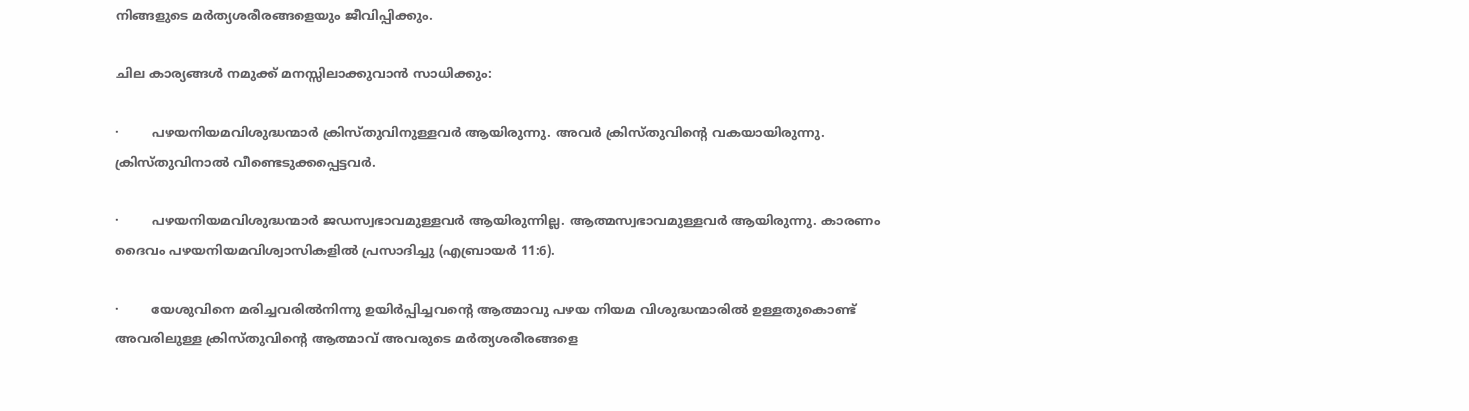നിങ്ങളുടെ മർത്യശരീരങ്ങളെയും ജീവിപ്പിക്കും.

ചില കാര്യങ്ങൾ നമുക്ക് മനസ്സിലാക്കുവാൻ സാധിക്കും:

·        പഴയനിയമവിശുദ്ധന്മാർ ക്രിസ്തുവിനുള്ളവർ ആയിരുന്നു. അവർ ക്രിസ്തുവിന്‍റെ വകയായിരുന്നു. ക്രിസ്തുവിനാൽ വീണ്ടെടുക്കപ്പെട്ടവർ.

·        പഴയനിയമവിശുദ്ധന്മാർ ജഡസ്വഭാവമുള്ളവർ ആയിരുന്നില്ല. ആത്മസ്വഭാവമുള്ളവർ ആയിരുന്നു. കാരണം ദൈവം പഴയനിയമവിശ്വാസികളിൽ പ്രസാദിച്ചു (എബ്രായർ 11:6).

·        യേശുവിനെ മരിച്ചവരിൽനിന്നു ഉയിർപ്പിച്ചവന്‍റെ ആത്മാവു പഴയ നിയമ വിശുദ്ധന്മാരിൽ ഉള്ളതുകൊണ്ട് അവരിലുള്ള ക്രിസ്തുവിന്‍റെ ആത്മാവ് അവരുടെ മർത്യശരീരങ്ങളെ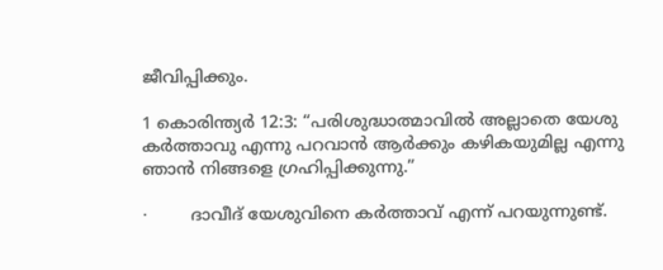ജീവിപ്പിക്കും.

1 കൊരിന്ത്യർ 12:3: “പരിശുദ്ധാത്മാവിൽ അല്ലാതെ യേശു കർത്താവു എന്നു പറവാൻ ആർക്കും കഴികയുമില്ല എന്നു ഞാൻ നിങ്ങളെ ഗ്രഹിപ്പിക്കുന്നു.”

·        ദാവീദ് യേശുവിനെ കർത്താവ് എന്ന് പറയുന്നുണ്ട്.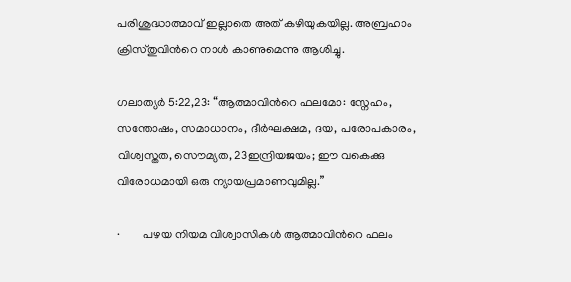പരിശുദ്ധാത്മാവ് ഇല്ലാതെ അത് കഴിയുകയില്ല. അബ്രഹാം ക്രിസ്തുവിന്‍റെ നാൾ കാണുമെന്നു ആശിച്ചു.

ഗലാത്യർ 5:22,23: “ആത്മാവിന്‍റെ ഫലമോ: സ്നേഹം, സന്തോഷം, സമാധാനം, ദീർഘക്ഷമ, ദയ, പരോപകാരം, വിശ്വസ്തത, സൌമ്യത, 23ഇന്ദ്രിയജയം; ഈ വകെക്കു വിരോധമായി ഒരു ന്യായപ്രമാണവുമില്ല.”

·        പഴയ നിയമ വിശ്വാസികൾ ആത്മാവിന്‍റെ ഫലം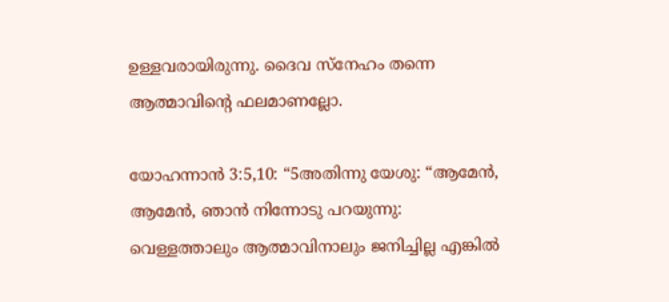ഉള്ളവരായിരുന്നു. ദൈവ സ്നേഹം തന്നെ ആത്മാവിന്‍റെ ഫലമാണല്ലോ.

യോഹന്നാൻ 3:5,10: “5അതിന്നു യേശു: “ആമേൻ, ആമേൻ, ഞാൻ നിന്നോടു പറയുന്നു: വെള്ളത്താലും ആത്മാവിനാലും ജനിച്ചില്ല എങ്കിൽ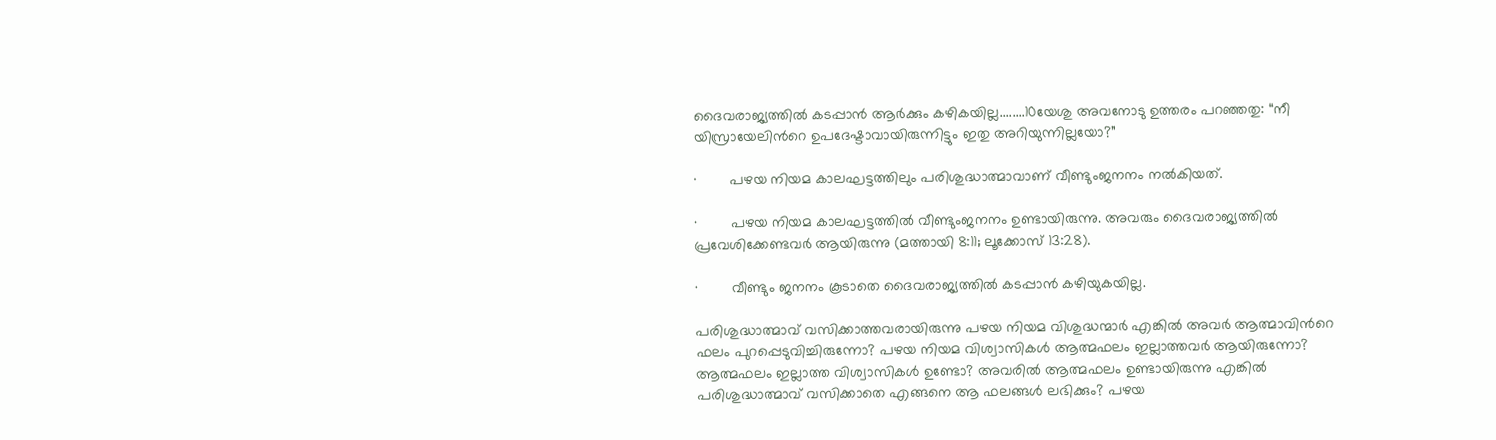ദൈവരാജ്യത്തിൽ കടപ്പാൻ ആർക്കും കഴികയില്ല........10യേശു അവനോടു ഉത്തരം പറഞ്ഞതു: “നീ യിസ്രായേലിന്‍റെ ഉപദേഷ്ടാവായിരുന്നിട്ടും ഇതു അറിയുന്നില്ലയോ?”

·        പഴയ നിയമ കാലഘട്ടത്തിലും പരിശുദ്ധാത്മാവാണ് വീണ്ടുംജനനം നൽകിയത്.

·        പഴയ നിയമ കാലഘട്ടത്തിൽ വീണ്ടുംജനനം ഉണ്ടായിരുന്നു. അവരും ദൈവരാജ്യത്തിൽ പ്രവേശിക്കേണ്ടവർ ആയിരുന്നു (മത്തായി 8:11; ലൂക്കോസ് 13:28).

·        വീണ്ടും ജനനം കൂടാതെ ദൈവരാജ്യത്തിൽ കടപ്പാൻ കഴിയുകയില്ല.

പരിശുദ്ധാത്മാവ് വസിക്കാത്തവരായിരുന്നു പഴയ നിയമ വിശുദ്ധന്മാർ എങ്കിൽ അവർ ആത്മാവിന്‍റെ ഫലം പുറപ്പെടുവിച്ചിരുന്നോ? പഴയ നിയമ വിശ്വാസികൾ ആത്മഫലം ഇല്ലാത്തവർ ആയിരുന്നോ? ആത്മഫലം ഇല്ലാത്ത വിശ്വാസികൾ ഉണ്ടോ? അവരിൽ ആത്മഫലം ഉണ്ടായിരുന്നു എങ്കിൽ പരിശുദ്ധാത്മാവ് വസിക്കാതെ എങ്ങനെ ആ ഫലങ്ങൾ ലഭിക്കും? പഴയ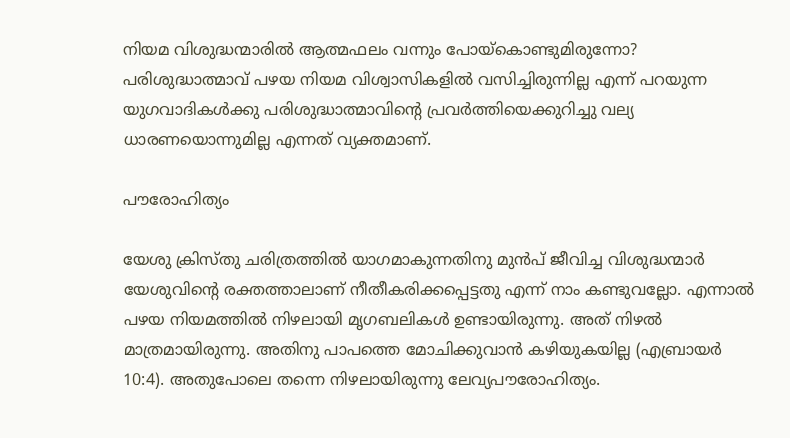നിയമ വിശുദ്ധന്മാരിൽ ആത്മഫലം വന്നും പോയ്‌കൊണ്ടുമിരുന്നോ? പരിശുദ്ധാത്മാവ് പഴയ നിയമ വിശ്വാസികളിൽ വസിച്ചിരുന്നില്ല എന്ന് പറയുന്ന യുഗവാദികൾക്കു പരിശുദ്ധാത്മാവിന്‍റെ പ്രവർത്തിയെക്കുറിച്ചു വല്യ ധാരണയൊന്നുമില്ല എന്നത് വ്യക്തമാണ്.

പൗരോഹിത്യം

യേശു ക്രിസ്തു ചരിത്രത്തിൽ യാഗമാകുന്നതിനു മുൻപ് ജീവിച്ച വിശുദ്ധന്മാർ യേശുവിന്‍റെ രക്തത്താലാണ് നീതീകരിക്കപ്പെട്ടതു എന്ന് നാം കണ്ടുവല്ലോ. എന്നാൽ പഴയ നിയമത്തിൽ നിഴലായി മൃഗബലികൾ ഉണ്ടായിരുന്നു. അത് നിഴൽ മാത്രമായിരുന്നു. അതിനു പാപത്തെ മോചിക്കുവാൻ കഴിയുകയില്ല (എബ്രായർ 10:4). അതുപോലെ തന്നെ നിഴലായിരുന്നു ലേവ്യപൗരോഹിത്യം.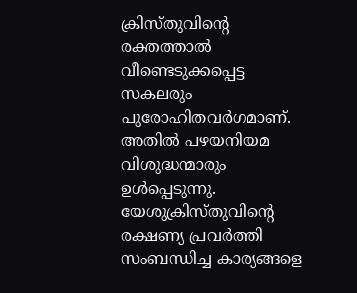ക്രിസ്തുവിന്‍റെ രക്തത്താൽ വീണ്ടെടുക്കപ്പെട്ട സകലരും പുരോഹിതവർഗമാണ്. അതിൽ പഴയനിയമ വിശുദ്ധന്മാരും ഉൾപ്പെടുന്നു. യേശുക്രിസ്തുവിന്‍റെ രക്ഷണ്യ പ്രവർത്തി സംബന്ധിച്ച കാര്യങ്ങളെ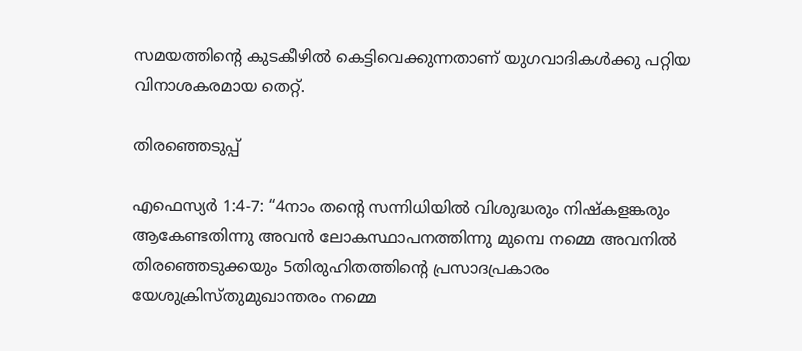സമയത്തിന്‍റെ കുടകീഴിൽ കെട്ടിവെക്കുന്നതാണ് യുഗവാദികൾക്കു പറ്റിയ വിനാശകരമായ തെറ്റ്.

തിരഞ്ഞെടുപ്പ്

എഫെസ്യർ 1:4-7: “4നാം തന്‍റെ സന്നിധിയിൽ വിശുദ്ധരും നിഷ്കളങ്കരും ആകേണ്ടതിന്നു അവൻ ലോകസ്ഥാപനത്തിന്നു മുമ്പെ നമ്മെ അവനിൽ തിരഞ്ഞെടുക്കയും 5തിരുഹിതത്തിന്‍റെ പ്രസാദപ്രകാരം യേശുക്രിസ്തുമുഖാന്തരം നമ്മെ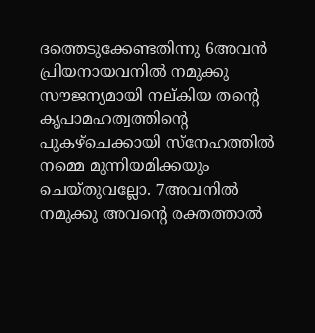ദത്തെടുക്കേണ്ടതിന്നു 6അവൻ പ്രിയനായവനിൽ നമുക്കു സൗജന്യമായി നല്കിയ തന്‍റെ കൃപാമഹത്വത്തിന്‍റെ പുകഴ്ചെക്കായി സ്നേഹത്തിൽ നമ്മെ മുന്നിയമിക്കയും ചെയ്തുവല്ലോ. 7അവനിൽ നമുക്കു അവന്‍റെ രക്തത്താൽ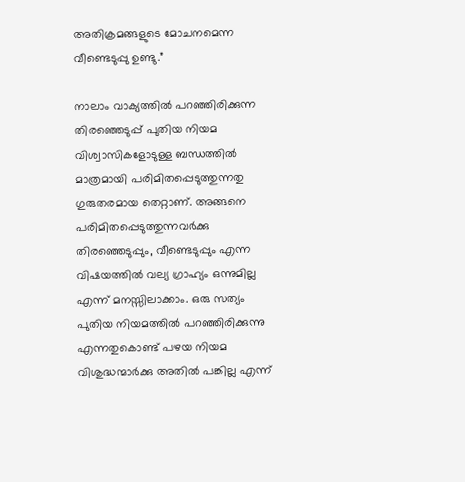അതിക്രമങ്ങളുടെ മോചനമെന്ന വീണ്ടെടുപ്പു ഉണ്ടു.”

നാലാം വാക്യത്തിൽ പറഞ്ഞിരിക്കുന്ന തിരഞ്ഞെടുപ്പ് പുതിയ നിയമ വിശ്വാസികളോടുള്ള ബന്ധത്തിൽ മാത്രമായി പരിമിതപ്പെടുത്തുന്നതു ഗുരുതരമായ തെറ്റാണ്. അങ്ങനെ പരിമിതപ്പെടുത്തുന്നവർക്കു  തിരഞ്ഞെടുപ്പും, വീണ്ടെടുപ്പും എന്ന വിഷയത്തിൽ വല്യ ഗ്രാഹ്യം ഒന്നുമില്ല എന്ന് മനസ്സിലാക്കാം. ഒരു സത്യം പുതിയ നിയമത്തിൽ പറഞ്ഞിരിക്കുന്നു എന്നതുകൊണ്ട് പഴയ നിയമ വിശുദ്ധന്മാർക്കു അതിൽ പങ്കില്ല എന്ന്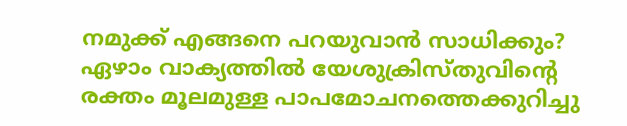നമുക്ക് എങ്ങനെ പറയുവാൻ സാധിക്കും? ഏഴാം വാക്യത്തിൽ യേശുക്രിസ്തുവിന്‍റെ രക്തം മൂലമുള്ള പാപമോചനത്തെക്കുറിച്ചു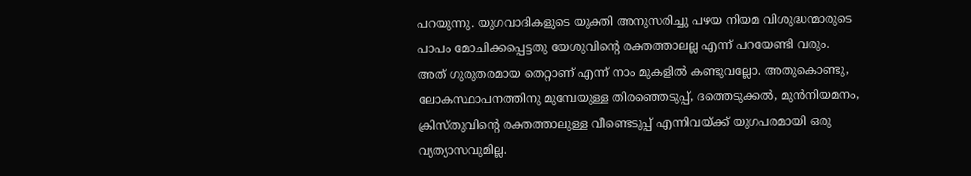പറയുന്നു. യുഗവാദികളുടെ യുക്തി അനുസരിച്ചു പഴയ നിയമ വിശുദ്ധന്മാരുടെ പാപം മോചിക്കപ്പെട്ടതു യേശുവിന്‍റെ രക്തത്താലല്ല എന്ന് പറയേണ്ടി വരും. അത് ഗുരുതരമായ തെറ്റാണ് എന്ന് നാം മുകളിൽ കണ്ടുവല്ലോ. അതുകൊണ്ടു, ലോകസ്ഥാപനത്തിനു മുമ്പേയുള്ള തിരഞ്ഞെടുപ്പ്, ദത്തെടുക്കൽ, മുൻനിയമനം, ക്രിസ്തുവിന്‍റെ രക്തത്താലുള്ള വീണ്ടെടുപ്പ് എന്നിവയ്ക്ക് യുഗപരമായി ഒരു വ്യത്യാസവുമില്ല.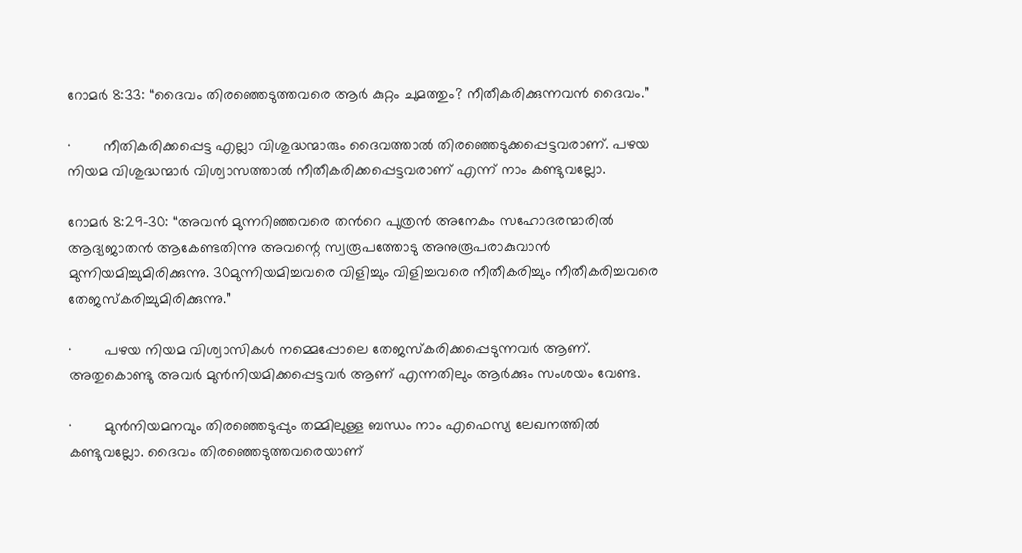റോമർ 8:33: “ദൈവം തിരഞ്ഞെടുത്തവരെ ആർ കുറ്റം ചുമത്തും? നീതീകരിക്കുന്നവൻ ദൈവം.”

·        നീതികരിക്കപ്പെട്ട എല്ലാ വിശുദ്ധന്മാരും ദൈവത്താൽ തിരഞ്ഞെടുക്കപ്പെട്ടവരാണ്. പഴയ നിയമ വിശുദ്ധന്മാർ വിശ്വാസത്താൽ നീതീകരിക്കപ്പെട്ടവരാണ് എന്ന് നാം കണ്ടുവല്ലോ.

റോമർ 8:29-30: “അവൻ മുന്നറിഞ്ഞവരെ തന്‍റെ പുത്രൻ അനേകം സഹോദരന്മാരിൽ ആദ്യജാതൻ ആകേണ്ടതിന്നു അവന്റെ സ്വരൂപത്തോടു അനുരൂപരാകുവാൻ മുന്നിയമിച്ചുമിരിക്കുന്നു. 30മുന്നിയമിച്ചവരെ വിളിച്ചും വിളിച്ചവരെ നീതീകരിച്ചും നീതീകരിച്ചവരെ തേജസ്കരിച്ചുമിരിക്കുന്നു.”

·        പഴയ നിയമ വിശ്വാസികൾ നമ്മെപ്പോലെ തേജസ്കരിക്കപ്പെടുന്നവർ ആണ്. അതുകൊണ്ടു അവർ മുൻനിയമിക്കപ്പെട്ടവർ ആണ് എന്നതിലും ആർക്കും സംശയം വേണ്ട.

·        മുൻനിയമനവും തിരഞ്ഞെടുപ്പും തമ്മിലുള്ള ബന്ധം നാം എഫെസ്യ ലേഖനത്തിൽ കണ്ടുവല്ലോ. ദൈവം തിരഞ്ഞെടുത്തവരെയാണ്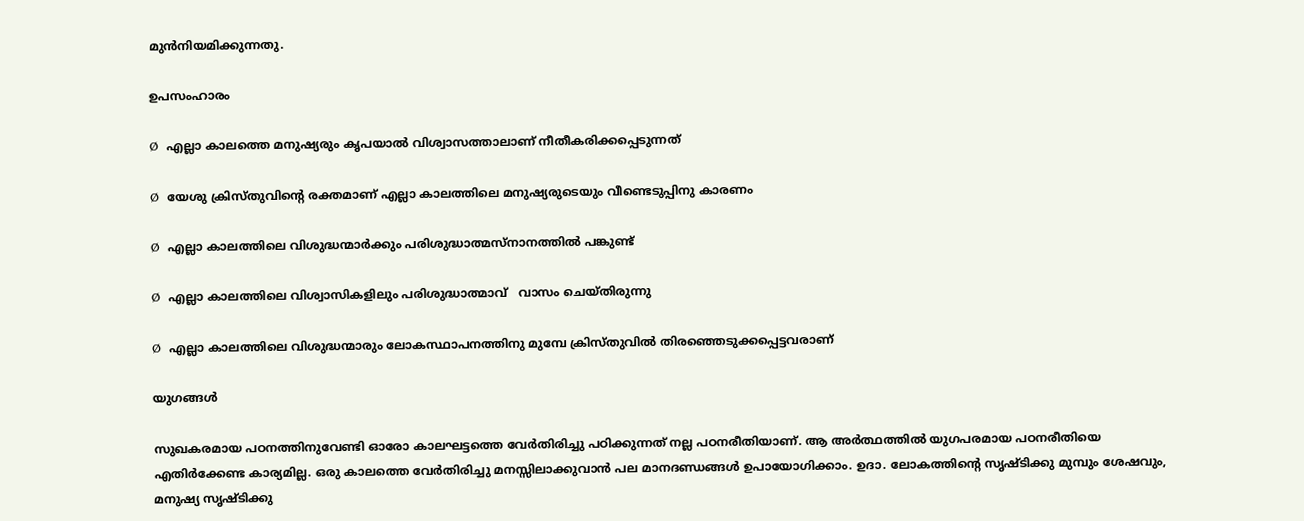മുൻനിയമിക്കുന്നതു.

ഉപസംഹാരം

Ø  എല്ലാ കാലത്തെ മനുഷ്യരും കൃപയാൽ വിശ്വാസത്താലാണ് നീതീകരിക്കപ്പെടുന്നത്

Ø  യേശു ക്രിസ്തുവിന്‍റെ രക്തമാണ് എല്ലാ കാലത്തിലെ മനുഷ്യരുടെയും വീണ്ടെടുപ്പിനു കാരണം

Ø  എല്ലാ കാലത്തിലെ വിശുദ്ധന്മാർക്കും പരിശുദ്ധാത്മസ്നാനത്തിൽ പങ്കുണ്ട്

Ø  എല്ലാ കാലത്തിലെ വിശ്വാസികളിലും പരിശുദ്ധാത്മാവ്   വാസം ചെയ്തിരുന്നു

Ø  എല്ലാ കാലത്തിലെ വിശുദ്ധന്മാരും ലോകസ്ഥാപനത്തിനു മുമ്പേ ക്രിസ്തുവിൽ തിരഞ്ഞെടുക്കപ്പെട്ടവരാണ്

യുഗങ്ങൾ

സുഖകരമായ പഠനത്തിനുവേണ്ടി ഓരോ കാലഘട്ടത്തെ വേർതിരിച്ചു പഠിക്കുന്നത് നല്ല പഠനരീതിയാണ്. ആ അർത്ഥത്തിൽ യുഗപരമായ പഠനരീതിയെ എതിർക്കേണ്ട കാര്യമില്ല. ഒരു കാലത്തെ വേർതിരിച്ചു മനസ്സിലാക്കുവാൻ പല മാനദണ്ഡങ്ങൾ ഉപായോഗിക്കാം. ഉദാ. ലോകത്തിന്‍റെ സൃഷ്ടിക്കു മുമ്പും ശേഷവും, മനുഷ്യ സൃഷ്ടിക്കു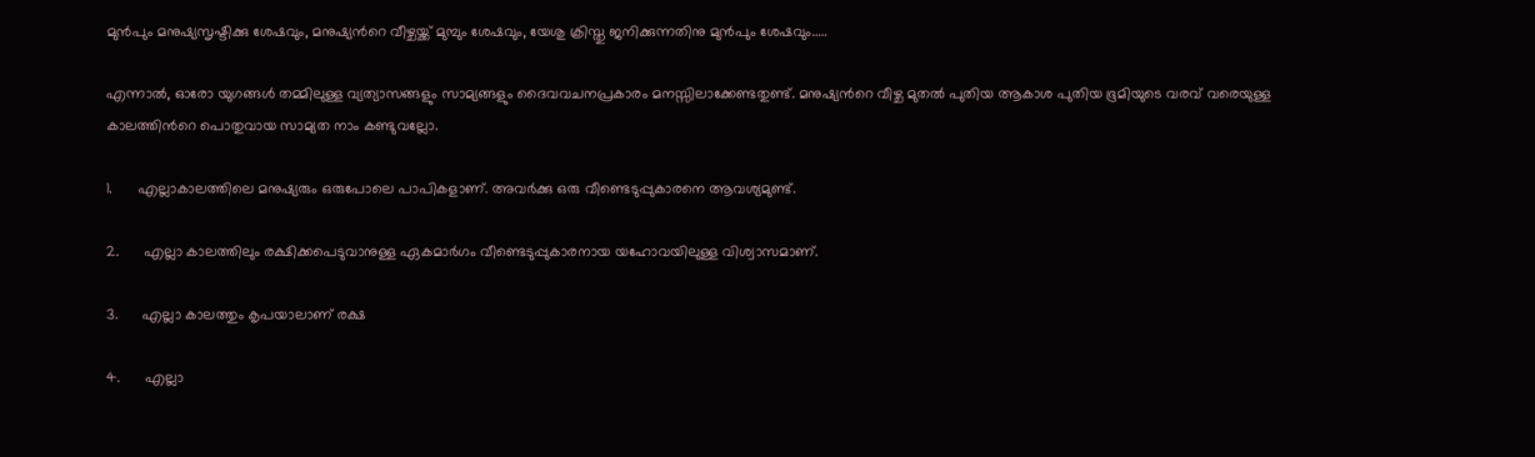മുൻപും മനുഷ്യസൃഷ്ടിക്കു ശേഷവും, മനുഷ്യന്‍റെ വീഴ്ചയ്ക്ക് മുമ്പും ശേഷവും, യേശു ക്രിസ്തു ജനിക്കുന്നതിനു മുൻപും ശേഷവും.....

എന്നാൽ, ഓരോ യുഗങ്ങൾ തമ്മിലുള്ള വ്യത്യാസങ്ങളും സാമ്യങ്ങളും ദൈവവചനപ്രകാരം മനസ്സിലാക്കേണ്ടതുണ്ട്. മനുഷ്യന്‍റെ വീഴ്ച മുതൽ പുതിയ ആകാശ പുതിയ ഭൂമിയുടെ വരവ് വരെയുള്ള കാലത്തിന്‍റെ പൊതുവായ സാമ്യത നാം കണ്ടുവല്ലോ.

1.      എല്ലാകാലത്തിലെ മനുഷ്യരും ഒരുപോലെ പാപികളാണ്. അവർക്കു ഒരു വീണ്ടെടുപ്പുകാരനെ ആവശ്യമുണ്ട്.

2.      എല്ലാ കാലത്തിലും രക്ഷിക്കപെടുവാനുള്ള ഏകമാർഗം വീണ്ടെടുപ്പുകാരനായ യഹോവയിലുള്ള വിശ്വാസമാണ്.

3.      എല്ലാ കാലത്തും കൃപയാലാണ് രക്ഷ

4.      എല്ലാ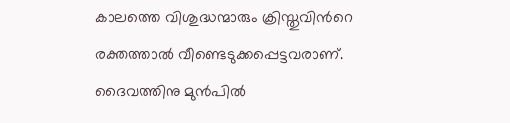കാലത്തെ വിശുദ്ധന്മാരും ക്രിസ്തുവിന്‍റെ രക്തത്താൽ വീണ്ടെടുക്കപ്പെട്ടവരാണ്. ദൈവത്തിനു മുൻപിൽ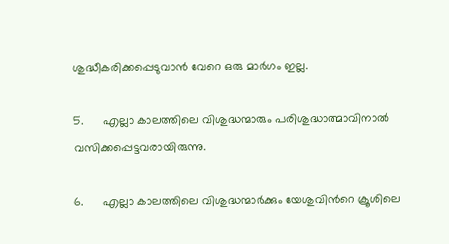ശുദ്ധീകരിക്കപ്പെടുവാൻ വേറെ ഒരു മാർഗം ഇല്ല.

5.      എല്ലാ കാലത്തിലെ വിശുദ്ധന്മാരും പരിശുദ്ധാത്മാവിനാൽ വസിക്കപ്പെട്ടവരായിരുന്നു.

6.      എല്ലാ കാലത്തിലെ വിശുദ്ധന്മാർക്കും യേശുവിന്‍റെ ക്രൂശിലെ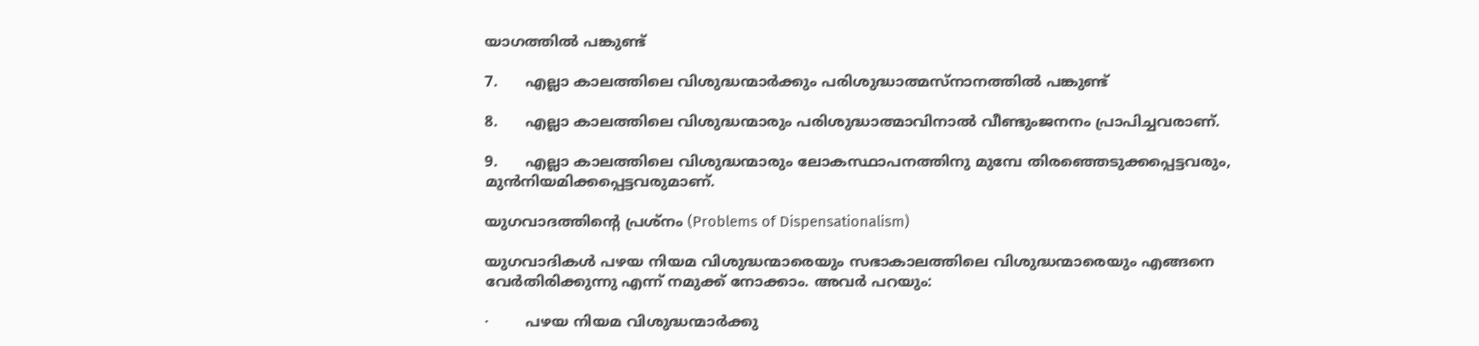യാഗത്തിൽ പങ്കുണ്ട്

7.      എല്ലാ കാലത്തിലെ വിശുദ്ധന്മാർക്കും പരിശുദ്ധാത്മസ്നാനത്തിൽ പങ്കുണ്ട്

8.      എല്ലാ കാലത്തിലെ വിശുദ്ധന്മാരും പരിശുദ്ധാത്മാവിനാൽ വീണ്ടുംജനനം പ്രാപിച്ചവരാണ്.

9.      എല്ലാ കാലത്തിലെ വിശുദ്ധന്മാരും ലോകസ്ഥാപനത്തിനു മുമ്പേ തിരഞ്ഞെടുക്കപ്പെട്ടവരും, മുൻനിയമിക്കപ്പെട്ടവരുമാണ്.

യുഗവാദത്തിന്‍റെ പ്രശ്നം (Problems of Dispensationalism)

യുഗവാദികൾ പഴയ നിയമ വിശുദ്ധന്മാരെയും സഭാകാലത്തിലെ വിശുദ്ധന്മാരെയും എങ്ങനെ വേർതിരിക്കുന്നു എന്ന് നമുക്ക് നോക്കാം. അവർ പറയും:

·        പഴയ നിയമ വിശുദ്ധന്മാർക്കു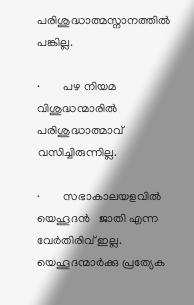പരിശുദ്ധാത്മസ്നാനത്തിൽ പങ്കില്ല.

·        പഴ നിയമ വിശുദ്ധന്മാരിൽ പരിശുദ്ധാത്മാവ് വസിച്ചിരുന്നില്ല.

·        സഭാകാലയളവിൽ യെഹൂദൻ   ജാതി എന്ന വേർതിരിവ് ഇല്ല. യെഹൂദന്മാർക്കു പ്രത്യേക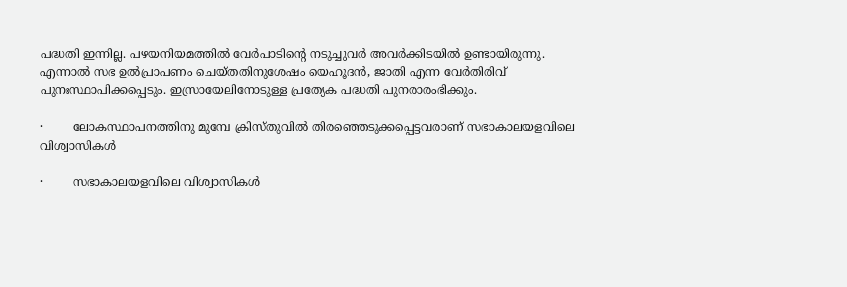പദ്ധതി ഇന്നില്ല. പഴയനിയമത്തിൽ വേർപാടിന്‍റെ നടുച്ചുവർ അവർക്കിടയിൽ ഉണ്ടായിരുന്നു. എന്നാൽ സഭ ഉൽപ്രാപണം ചെയ്തതിനുശേഷം യെഹൂദൻ, ജാതി എന്ന വേർതിരിവ് പുനഃസ്ഥാപിക്കപ്പെടും. ഇസ്രായേലിനോടുള്ള പ്രത്യേക പദ്ധതി പുനരാരംഭിക്കും.

·        ലോകസ്ഥാപനത്തിനു മുമ്പേ ക്രിസ്തുവിൽ തിരഞ്ഞെടുക്കപ്പെട്ടവരാണ് സഭാകാലയളവിലെ വിശ്വാസികൾ

·        സഭാകാലയളവിലെ വിശ്വാസികൾ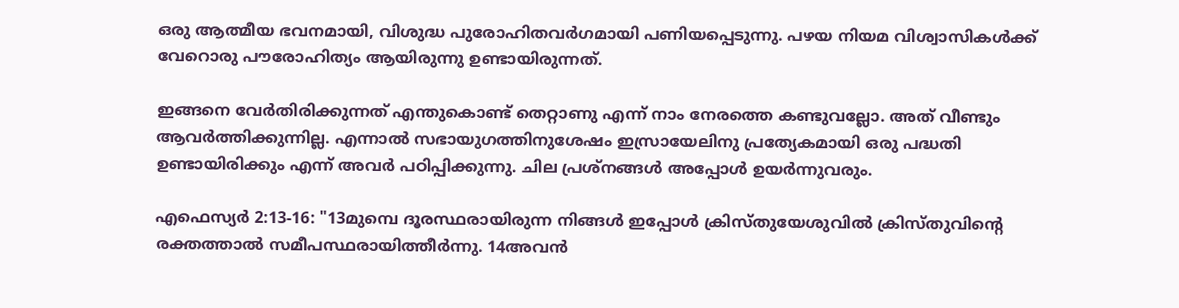ഒരു ആത്മീയ ഭവനമായി, വിശുദ്ധ പുരോഹിതവർഗമായി പണിയപ്പെടുന്നു. പഴയ നിയമ വിശ്വാസികൾക്ക് വേറൊരു പൗരോഹിത്യം ആയിരുന്നു ഉണ്ടായിരുന്നത്.

ഇങ്ങനെ വേർതിരിക്കുന്നത് എന്തുകൊണ്ട് തെറ്റാണു എന്ന് നാം നേരത്തെ കണ്ടുവല്ലോ. അത് വീണ്ടും ആവർത്തിക്കുന്നില്ല. എന്നാൽ സഭായുഗത്തിനുശേഷം ഇസ്രായേലിനു പ്രത്യേകമായി ഒരു പദ്ധതി ഉണ്ടായിരിക്കും എന്ന് അവർ പഠിപ്പിക്കുന്നു. ചില പ്രശ്നങ്ങൾ അപ്പോൾ ഉയർന്നുവരും.

എഫെസ്യർ 2:13-16: "13മുമ്പെ ദൂരസ്ഥരായിരുന്ന നിങ്ങൾ ഇപ്പോൾ ക്രിസ്തുയേശുവിൽ ക്രിസ്തുവിന്‍റെ രക്തത്താൽ സമീപസ്ഥരായിത്തീർന്നു. 14അവൻ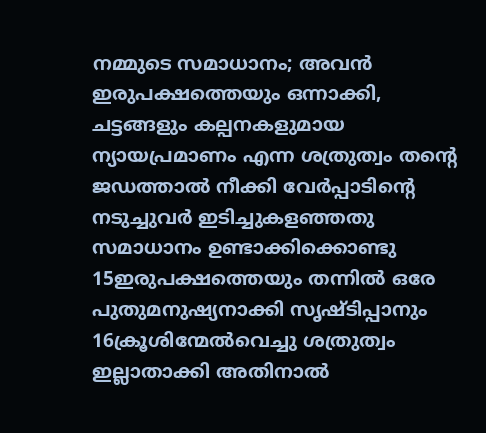നമ്മുടെ സമാധാനം; അവൻ ഇരുപക്ഷത്തെയും ഒന്നാക്കി, ചട്ടങ്ങളും കല്പനകളുമായ ന്യായപ്രമാണം എന്ന ശത്രുത്വം തന്‍റെ ജഡത്താൽ നീക്കി വേർപ്പാടിന്‍റെ നടുച്ചുവർ ഇടിച്ചുകളഞ്ഞതു സമാധാനം ഉണ്ടാക്കിക്കൊണ്ടു 15ഇരുപക്ഷത്തെയും തന്നിൽ ഒരേ പുതുമനുഷ്യനാക്കി സൃഷ്ടിപ്പാനും 16ക്രൂശിന്മേൽവെച്ചു ശത്രുത്വം ഇല്ലാതാക്കി അതിനാൽ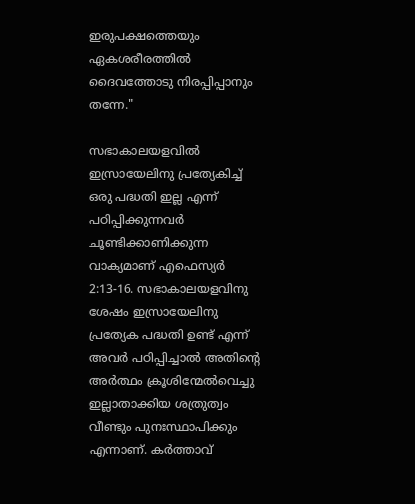ഇരുപക്ഷത്തെയും ഏകശരീരത്തിൽ ദൈവത്തോടു നിരപ്പിപ്പാനും തന്നേ."

സഭാകാലയളവിൽ ഇസ്രായേലിനു പ്രത്യേകിച്ച് ഒരു പദ്ധതി ഇല്ല എന്ന് പഠിപ്പിക്കുന്നവർ ചൂണ്ടിക്കാണിക്കുന്ന വാക്യമാണ് എഫെസ്യർ 2:13-16. സഭാകാലയളവിനു ശേഷം ഇസ്രായേലിനു പ്രത്യേക പദ്ധതി ഉണ്ട് എന്ന് അവർ പഠിപ്പിച്ചാൽ അതിന്‍റെ അർത്ഥം ക്രൂശിന്മേൽവെച്ചു  ഇല്ലാതാക്കിയ ശത്രുത്വം വീണ്ടും പുനഃസ്ഥാപിക്കും എന്നാണ്. കർത്താവ്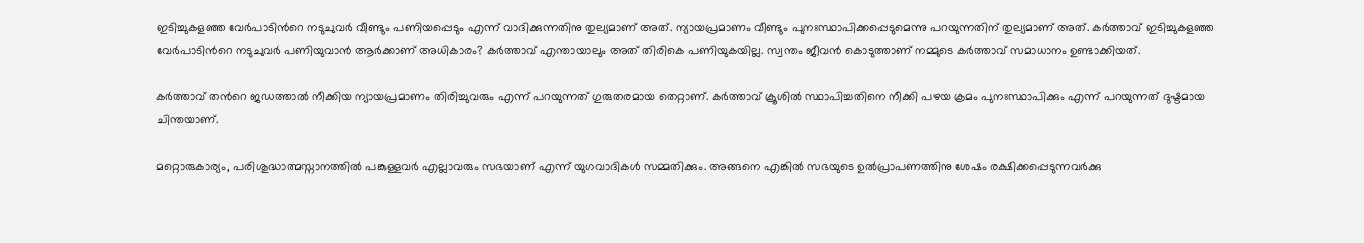ഇടിച്ചുകളഞ്ഞ വേർപാടിന്‍റെ നടുചുവർ വീണ്ടും പണിയപ്പെടും എന്ന് വാദിക്കുന്നതിനു തുല്യമാണ് അത്. ന്യായപ്രമാണം വീണ്ടും പുനഃസ്ഥാപിക്കപ്പെടുമെന്നു പറയുന്നതിന് തുല്യമാണ് അത്. കർത്താവ് ഇടിച്ചുകളഞ്ഞ വേർപാടിന്‍റെ നടുചുവർ പണിയുവാൻ ആർക്കാണ് അധികാരം? കർത്താവ് എന്തായാലും അത് തിരികെ പണിയുകയില്ല. സ്വന്തം ജീവൻ കൊടുത്താണ് നമ്മുടെ കർത്താവ് സമാധാനം ഉണ്ടാക്കിയത്.

കർത്താവ് തന്‍റെ ജഡത്താൽ നീക്കിയ ന്യായപ്രമാണം തിരിച്ചുവരും എന്ന് പറയുന്നത് ഗുരുതരമായ തെറ്റാണ്. കർത്താവ് ക്രൂശിൽ സ്ഥാപിച്ചതിനെ നീക്കി പഴയ ക്രമം പുനഃസ്ഥാപിക്കും എന്ന് പറയുന്നത് ദുഷ്ടമായ ചിന്തയാണ്.

മറ്റൊരുകാര്യം, പരിശുദ്ധാത്മസ്നാനത്തിൽ പങ്കുള്ളവർ എല്ലാവരും സഭയാണ് എന്ന് യുഗവാദികൾ സമ്മതിക്കും. അങ്ങനെ എങ്കിൽ സഭയുടെ ഉൽപ്രാപണത്തിനു ശേഷം രക്ഷിക്കപ്പെടുന്നവർക്കു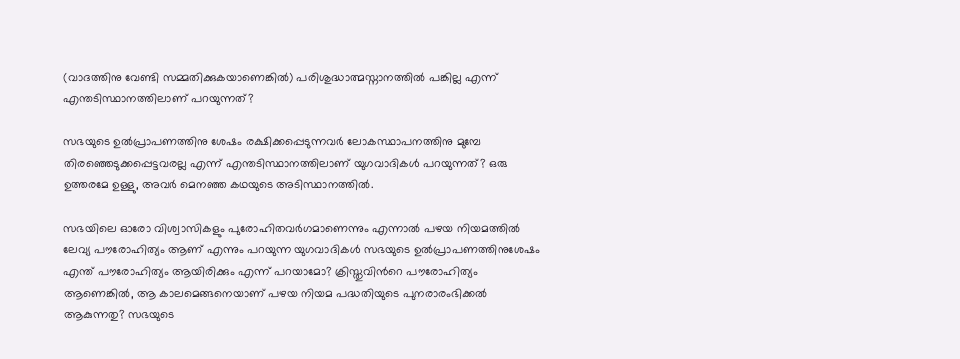(വാദത്തിനു വേണ്ടി സമ്മതിക്കുകയാണെങ്കിൽ) പരിശുദ്ധാത്മസ്നാനത്തിൽ പങ്കില്ല എന്ന് എന്തടിസ്ഥാനത്തിലാണ് പറയുന്നത്?

സഭയുടെ ഉൽപ്രാപണത്തിനു ശേഷം രക്ഷിക്കപ്പെടുന്നവർ ലോകസ്ഥാപനത്തിനു മുമ്പേ തിരഞ്ഞെടുക്കപ്പെട്ടവരല്ല എന്ന് എന്തടിസ്ഥാനത്തിലാണ് യുഗവാദികൾ പറയുന്നത്? ഒരു ഉത്തരമേ ഉള്ളു, അവർ മെനഞ്ഞ കഥയുടെ അടിസ്ഥാനത്തിൽ.

സഭയിലെ ഓരോ വിശ്വാസികളും പുരോഹിതവർഗമാണെന്നും എന്നാൽ പഴയ നിയമത്തിൽ ലേവ്യ പൗരോഹിത്യം ആണ് എന്നും പറയുന്ന യുഗവാദികൾ സഭയുടെ ഉൽപ്രാപണത്തിനുശേഷം എന്ത് പൗരോഹിത്യം ആയിരിക്കും എന്ന് പറയാമോ? ക്രിസ്തുവിന്‍റെ പൗരോഹിത്യം ആണെങ്കിൽ, ആ കാലമെങ്ങനെയാണ് പഴയ നിയമ പദ്ധതിയുടെ പുനരാരംഭിക്കൽ ആകുന്നതു? സഭയുടെ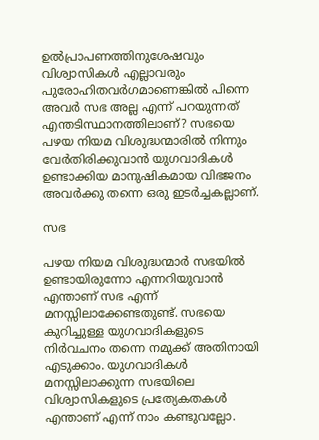ഉൽപ്രാപണത്തിനുശേഷവും വിശ്വാസികൾ എല്ലാവരും പുരോഹിതവർഗമാണെങ്കിൽ പിന്നെ അവർ സഭ അല്ല എന്ന് പറയുന്നത് എന്തടിസ്ഥാനത്തിലാണ്? സഭയെ പഴയ നിയമ വിശുദ്ധന്മാരിൽ നിന്നും വേർതിരിക്കുവാൻ യുഗവാദികൾ ഉണ്ടാക്കിയ മാനുഷികമായ വിഭജനം അവർക്കു തന്നെ ഒരു ഇടർച്ചകല്ലാണ്.

സഭ

പഴയ നിയമ വിശുദ്ധന്മാർ സഭയിൽ ഉണ്ടായിരുന്നോ എന്നറിയുവാൻ എന്താണ് സഭ എന്ന് മനസ്സിലാക്കേണ്ടതുണ്ട്. സഭയെ കുറിച്ചുള്ള യുഗവാദികളുടെ നിർവചനം തന്നെ നമുക്ക് അതിനായി എടുക്കാം. യുഗവാദികൾ മനസ്സിലാക്കുന്ന സഭയിലെ വിശ്വാസികളുടെ പ്രത്യേകതകൾ എന്താണ് എന്ന് നാം കണ്ടുവല്ലോ.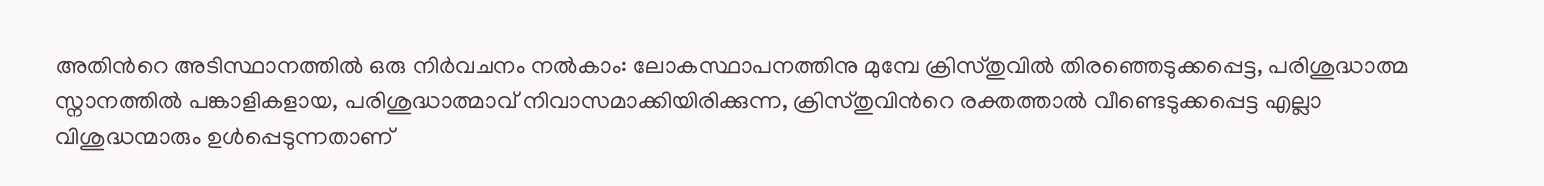അതിന്‍റെ അടിസ്ഥാനത്തിൽ ഒരു നിർവചനം നൽകാം: ലോകസ്ഥാപനത്തിനു മുമ്പേ ക്രിസ്തുവിൽ തിരഞ്ഞെടുക്കപ്പെട്ട, പരിശുദ്ധാത്മ സ്നാനത്തിൽ പങ്കാളികളായ, പരിശുദ്ധാത്മാവ് നിവാസമാക്കിയിരിക്കുന്ന, ക്രിസ്തുവിന്‍റെ രക്തത്താൽ വീണ്ടെടുക്കപ്പെട്ട എല്ലാ വിശുദ്ധന്മാരും ഉൾപ്പെടുന്നതാണ്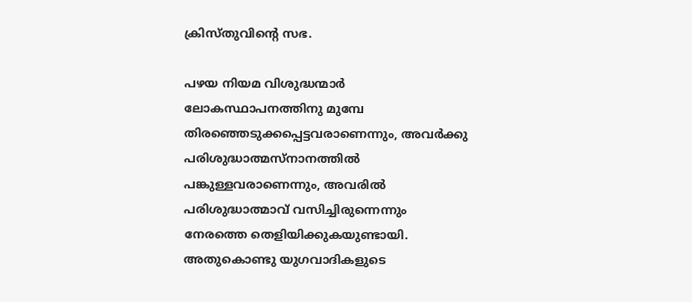ക്രിസ്തുവിന്‍റെ സഭ.

പഴയ നിയമ വിശുദ്ധന്മാർ ലോകസ്ഥാപനത്തിനു മുമ്പേ തിരഞ്ഞെടുക്കപ്പെട്ടവരാണെന്നും, അവർക്കു പരിശുദ്ധാത്മസ്നാനത്തിൽ പങ്കുള്ളവരാണെന്നും, അവരിൽ പരിശുദ്ധാത്മാവ് വസിച്ചിരുന്നെന്നും നേരത്തെ തെളിയിക്കുകയുണ്ടായി. അതുകൊണ്ടു യുഗവാദികളുടെ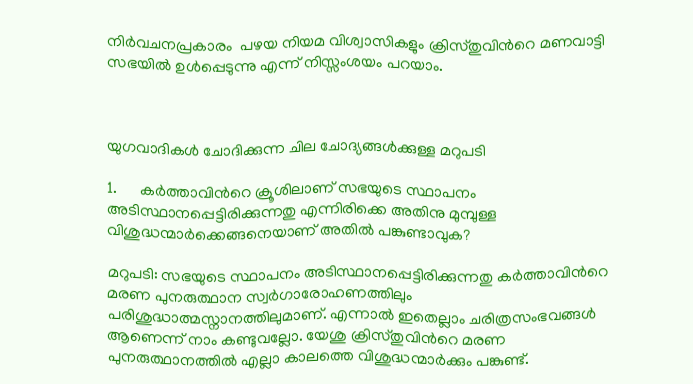നിർവചനപ്രകാരം  പഴയ നിയമ വിശ്വാസികളും ക്രിസ്തുവിന്‍റെ മണവാട്ടി സഭയിൽ ഉൾപ്പെടുന്നു എന്ന് നിസ്സംശയം പറയാം.



യുഗവാദികൾ ചോദിക്കുന്ന ചില ചോദ്യങ്ങൾക്കുള്ള മറുപടി

1.      കർത്താവിന്‍റെ ക്രൂശിലാണ് സഭയുടെ സ്ഥാപനം അടിസ്ഥാനപ്പെട്ടിരിക്കുന്നതു എന്നിരിക്കെ അതിനു മുമ്പുള്ള വിശുദ്ധന്മാർക്കെങ്ങനെയാണ് അതിൽ പങ്കുണ്ടാവുക?

മറുപടി: സഭയുടെ സ്ഥാപനം അടിസ്ഥാനപ്പെട്ടിരിക്കുന്നതു കർത്താവിന്‍റെ മരണ പുനരുത്ഥാന സ്വർഗാരോഹണത്തിലും പരിശുദ്ധാത്മസ്നാനത്തിലുമാണ്. എന്നാൽ ഇതെല്ലാം ചരിത്രസംഭവങ്ങൾ ആണെന്ന് നാം കണ്ടുവല്ലോ. യേശു ക്രിസ്തുവിന്‍റെ മരണ പുനരുത്ഥാനത്തിൽ എല്ലാ കാലത്തെ വിശുദ്ധന്മാർക്കും പങ്കുണ്ട്.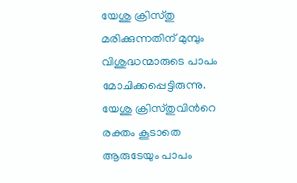യേശു ക്രിസ്തു മരിക്കുന്നതിന് മുമ്പും വിശുദ്ധന്മാരുടെ പാപം മോചിക്കപ്പെട്ടിരുന്നു. യേശു ക്രിസ്തുവിന്‍റെ രക്തം കൂടാതെ ആരുടേയും പാപം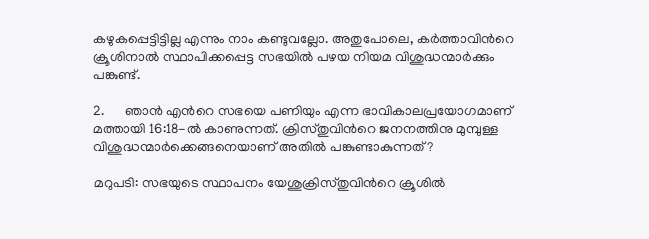കഴുകപ്പെട്ടിട്ടില്ല എന്നും നാം കണ്ടുവല്ലോ. അതുപോലെ, കർത്താവിന്‍റെ ക്രൂശിനാൽ സ്ഥാപിക്കപ്പെട്ട സഭയിൽ പഴയ നിയമ വിശുദ്ധന്മാർക്കും പങ്കുണ്ട്.

2.      ഞാൻ എന്‍റെ സഭയെ പണിയും എന്ന ഭാവികാലപ്രയോഗമാണ് മത്തായി 16:18-ൽ കാണുന്നത്. ക്രിസ്തുവിന്‍റെ ജനനത്തിനു മുമ്പുള്ള വിശുദ്ധന്മാർക്കെങ്ങനെയാണ് അതിൽ പങ്കുണ്ടാകുന്നത്?

മറുപടി: സഭയുടെ സ്ഥാപനം യേശുക്രിസ്തുവിന്‍റെ ക്രൂശിൽ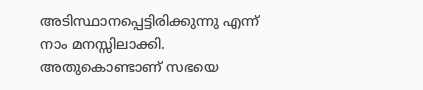അടിസ്ഥാനപ്പെട്ടിരിക്കുന്നു എന്ന് നാം മനസ്സിലാക്കി. അതുകൊണ്ടാണ് സഭയെ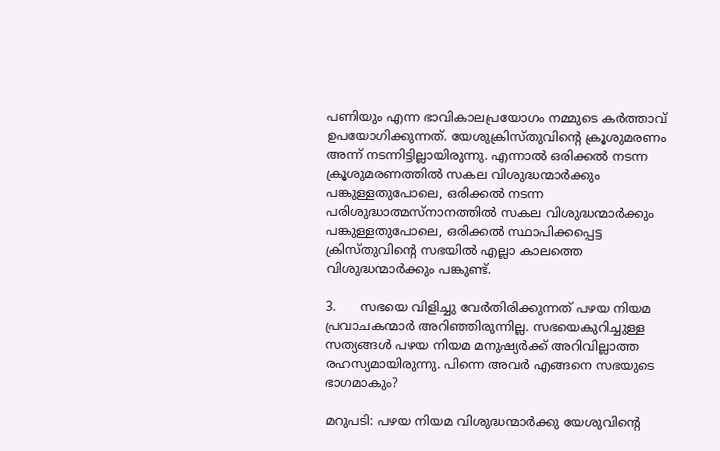പണിയും എന്ന ഭാവികാലപ്രയോഗം നമ്മുടെ കർത്താവ് ഉപയോഗിക്കുന്നത്. യേശുക്രിസ്തുവിന്‍റെ ക്രൂശുമരണം അന്ന് നടന്നിട്ടില്ലായിരുന്നു. എന്നാൽ ഒരിക്കൽ നടന്ന ക്രൂശുമരണത്തിൽ സകല വിശുദ്ധന്മാർക്കും പങ്കുള്ളതുപോലെ, ഒരിക്കൽ നടന്ന പരിശുദ്ധാത്മസ്നാനത്തിൽ സകല വിശുദ്ധന്മാർക്കും പങ്കുള്ളതുപോലെ, ഒരിക്കൽ സ്ഥാപിക്കപ്പെട്ട ക്രിസ്തുവിന്‍റെ സഭയിൽ എല്ലാ കാലത്തെ വിശുദ്ധന്മാർക്കും പങ്കുണ്ട്.

3.      സഭയെ വിളിച്ചു വേർതിരിക്കുന്നത് പഴയ നിയമ പ്രവാചകന്മാർ അറിഞ്ഞിരുന്നില്ല. സഭയെകുറിച്ചുള്ള സത്യങ്ങൾ പഴയ നിയമ മനുഷ്യർക്ക് അറിവില്ലാത്ത രഹസ്യമായിരുന്നു. പിന്നെ അവർ എങ്ങനെ സഭയുടെ ഭാഗമാകും?

മറുപടി: പഴയ നിയമ വിശുദ്ധന്മാർക്കു യേശുവിന്‍റെ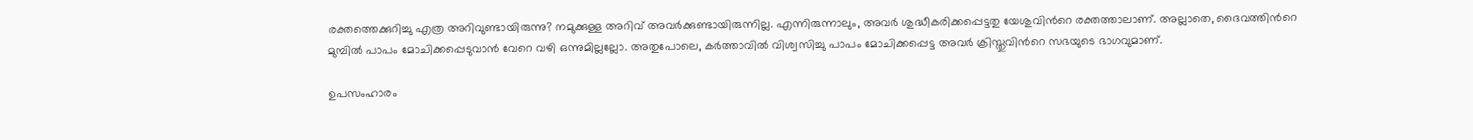രക്തത്തെക്കുറിച്ചു എത്ര അറിവുണ്ടായിരുന്നു? നമുക്കുള്ള അറിവ് അവർക്കുണ്ടായിരുന്നില്ല. എന്നിരുന്നാലും, അവർ ശുദ്ധീകരിക്കപ്പെട്ടതു യേശുവിന്‍റെ രക്തത്താലാണ്. അല്ലാതെ, ദൈവത്തിന്‍റെ മുമ്പിൽ പാപം മോചിക്കപ്പെടുവാൻ വേറെ വഴി ഒന്നുമില്ലല്ലോ. അതുപോലെ, കർത്താവിൽ വിശ്വസിച്ചു പാപം മോചിക്കപ്പെട്ട അവർ ക്രിസ്തുവിന്‍റെ സഭയുടെ ഭാഗവുമാണ്.

ഉപസംഹാരം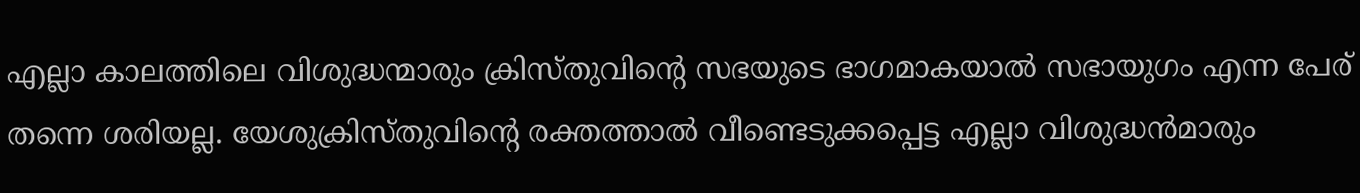എല്ലാ കാലത്തിലെ വിശുദ്ധന്മാരും ക്രിസ്തുവിന്‍റെ സഭയുടെ ഭാഗമാകയാൽ സഭായുഗം എന്ന പേര് തന്നെ ശരിയല്ല. യേശുക്രിസ്തുവിന്‍റെ രക്തത്താൽ വീണ്ടെടുക്കപ്പെട്ട എല്ലാ വിശുദ്ധൻമാരും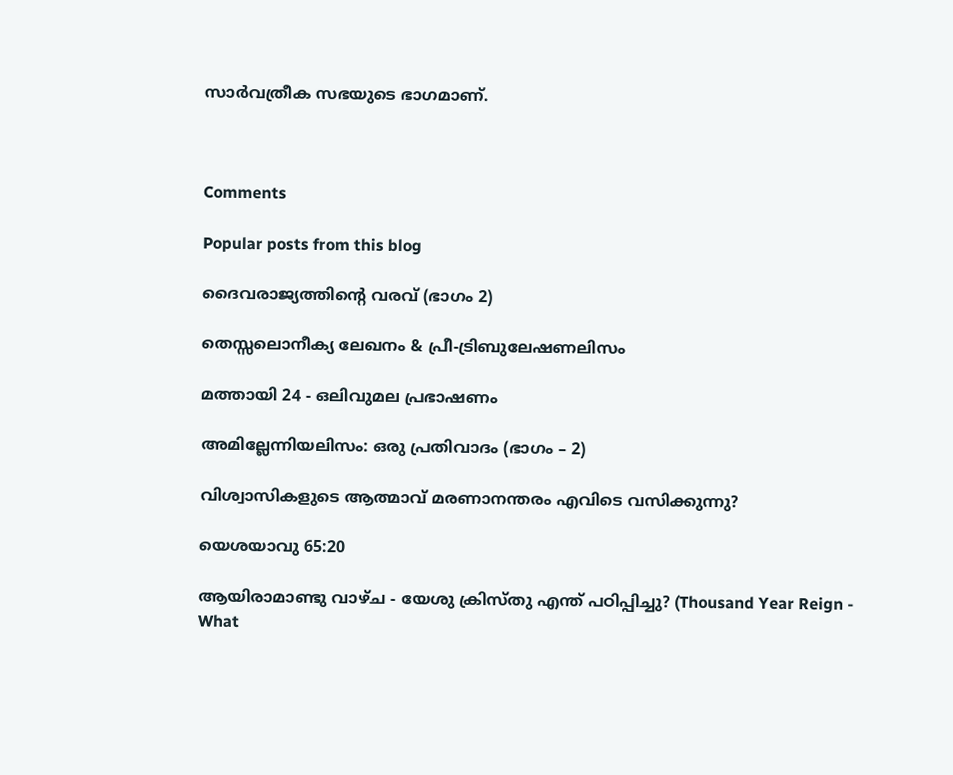സാർവത്രീക സഭയുടെ ഭാഗമാണ്.



Comments

Popular posts from this blog

ദൈവരാജ്യത്തിന്റെ വരവ് (ഭാഗം 2)

തെസ്സലൊനീക്യ ലേഖനം & പ്രീ-ട്രിബുലേഷണലിസം

മത്തായി 24 - ഒലിവുമല പ്രഭാഷണം

അമില്ലേന്നിയലിസം: ഒരു പ്രതിവാദം (ഭാഗം – 2)

വിശ്വാസികളുടെ ആത്മാവ് മരണാനന്തരം എവിടെ വസിക്കുന്നു?

യെശയാവു 65:20

ആയിരാമാണ്ടു വാഴ്ച - യേശു ക്രിസ്തു എന്ത് പഠിപ്പിച്ചു? (Thousand Year Reign - What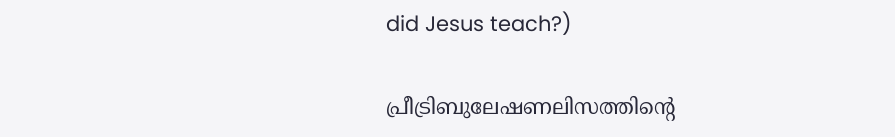did Jesus teach?)

പ്രീട്രിബുലേഷണലിസത്തിന്റെ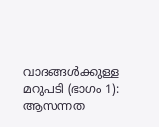വാദങ്ങൾക്കുള്ള മറുപടി (ഭാഗം 1): ആസന്നത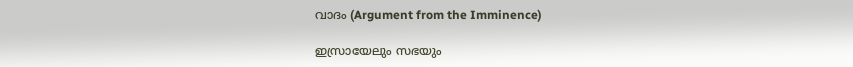വാദം (Argument from the Imminence)

ഇസ്രായേലും സഭയും